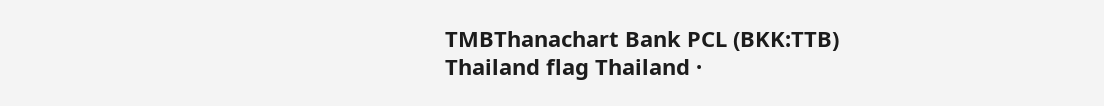TMBThanachart Bank PCL (BKK:TTB)
Thailand flag Thailand ·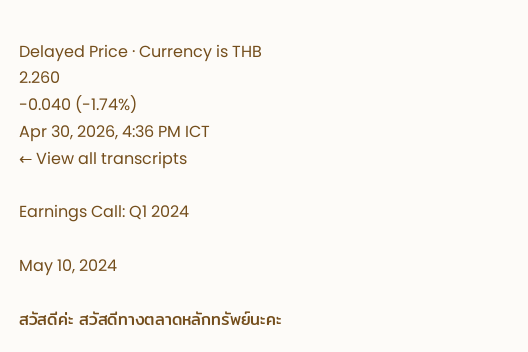Delayed Price · Currency is THB
2.260
-0.040 (-1.74%)
Apr 30, 2026, 4:36 PM ICT
← View all transcripts

Earnings Call: Q1 2024

May 10, 2024

สวัสดีค่ะ สวัสดีทางตลาดหลักทรัพย์นะคะ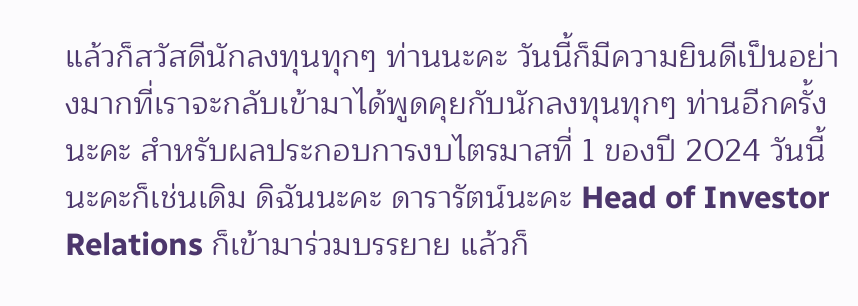แล้วก็สวัสดีนักลงทุนทุกๆ ท่านนะคะ วันนี้ก็มีความยินดีเป็นอย่างมากที่เราจะกลับเข้ามาได้พูดคุยกับนักลงทุนทุกๆ ท่านอีกครั้งนะคะ สำหรับผลประกอบการงบไตรมาสที่ 1 ของปี 2024 วันนี้นะคะก็เช่นเดิม ดิฉันนะคะ ดารารัตน์นะคะ Head of Investor Relations ก็เข้ามาร่วมบรรยาย แล้วก็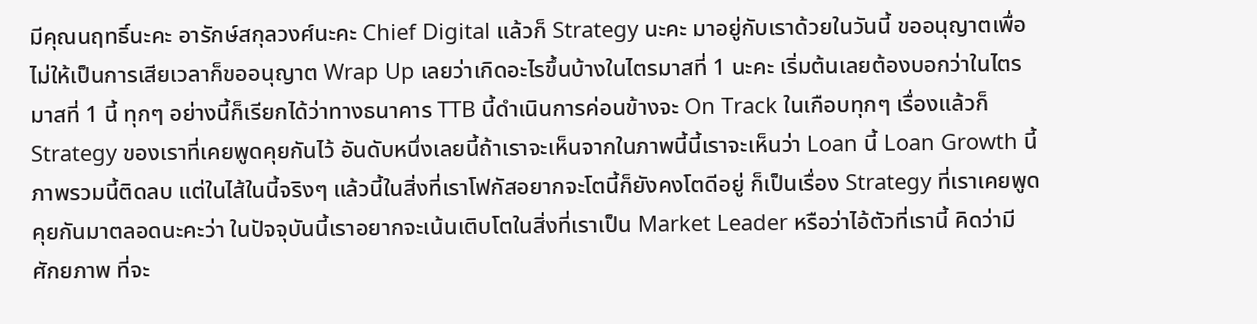มีคุณนฤทธิ์นะคะ อารักษ์สกุลวงศ์นะคะ Chief Digital แล้วก็ Strategy นะคะ มาอยู่กับเราด้วยในวันนี้ ขออนุญาตเพื่อไม่ให้เป็นการเสียเวลาก็ขออนุญาต Wrap Up เลยว่าเกิดอะไรขึ้นบ้างในไตรมาสที่ 1 นะคะ เริ่มต้นเลยต้องบอกว่าในไตรมาสที่ 1 นี้ ทุกๆ อย่างนี้ก็เรียกได้ว่าทางธนาคาร TTB นี้ดำเนินการค่อนข้างจะ On Track ในเกือบทุกๆ เรื่องแล้วก็ Strategy ของเราที่เคยพูดคุยกันไว้ อันดับหนึ่งเลยนี้ถ้าเราจะเห็นจากในภาพนี้นี้เราจะเห็นว่า Loan นี้ Loan Growth นี้ภาพรวมนี้ติดลบ แต่ในไส้ในนี้จริงๆ แล้วนี้ในสิ่งที่เราโฟกัสอยากจะโตนี้ก็ยังคงโตดีอยู่ ก็เป็นเรื่อง Strategy ที่เราเคยพูดคุยกันมาตลอดนะคะว่า ในปัจจุบันนี้เราอยากจะเน้นเติบโตในสิ่งที่เราเป็น Market Leader หรือว่าไอ้ตัวที่เรานี้ คิดว่ามีศักยภาพ ที่จะ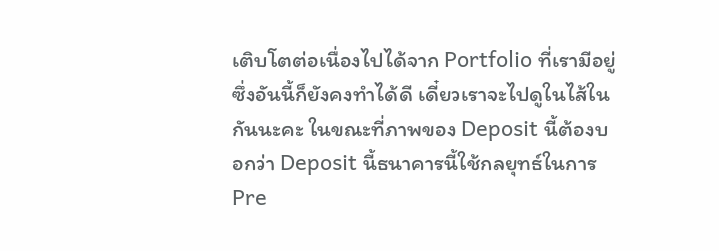เติบโตต่อเนื่องไปได้จาก Portfolio ที่เรามีอยู่ ซึ่งอันนี้ก็ยังคงทำได้ดี เดี๋ยวเราจะไปดูในไส้ในกันนะคะ ในขณะที่ภาพของ Deposit นี้ต้องบอกว่า Deposit นี้ธนาคารนี้ใช้กลยุทธ์ในการ Pre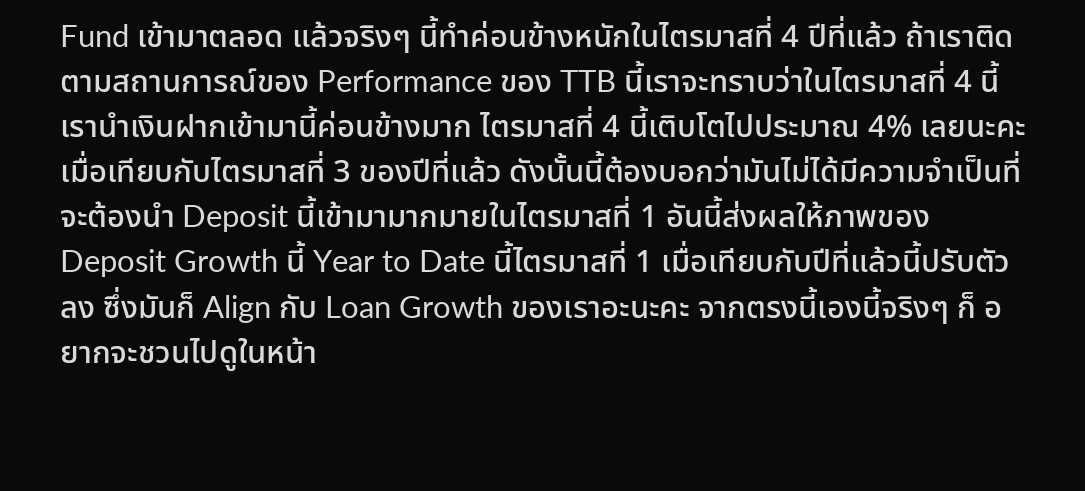Fund เข้ามาตลอด แล้วจริงๆ นี้ทำค่อนข้างหนักในไตรมาสที่ 4 ปีที่แล้ว ถ้าเราติดตามสถานการณ์ของ Performance ของ TTB นี้เราจะทราบว่าในไตรมาสที่ 4 นี้เรานำเงินฝากเข้ามานี้ค่อนข้างมาก ไตรมาสที่ 4 นี้เติบโตไปประมาณ 4% เลยนะคะ เมื่อเทียบกับไตรมาสที่ 3 ของปีที่แล้ว ดังนั้นนี้ต้องบอกว่ามันไม่ได้มีความจำเป็นที่จะต้องนำ Deposit นี้เข้ามามากมายในไตรมาสที่ 1 อันนี้ส่งผลให้ภาพของ Deposit Growth นี้ Year to Date นี้ไตรมาสที่ 1 เมื่อเทียบกับปีที่แล้วนี้ปรับตัวลง ซึ่งมันก็ Align กับ Loan Growth ของเราอะนะคะ จากตรงนี้เองนี้จริงๆ ก็ อยากจะชวนไปดูในหน้า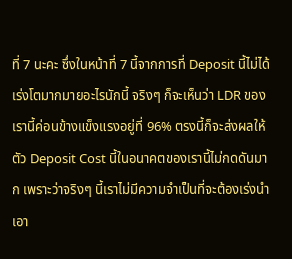ที่ 7 นะคะ ซึ่งในหน้าที่ 7 นี้จากการที่ Deposit นี้ไม่ได้ เร่งโตมากมายอะไรนักนี้ จริงๆ ก็จะเห็นว่า LDR ของเรานี้ค่อนข้างแข็งแรงอยู่ที่ 96% ตรงนี้ก็จะส่งผลให้ตัว Deposit Cost นี้ในอนาคตของเรานี้ไม่กดดันมาก เพราะว่าจริงๆ นี้เราไม่มีความจำเป็นที่จะต้องเร่งนำเอา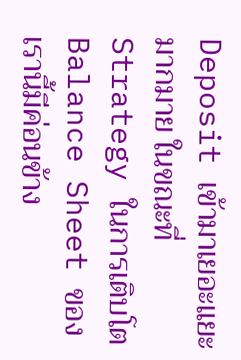Deposit เข้ามาเยอะแยะมากมาย ในขณะที่ Strategy ในการเติบโต Balance Sheet ของเรานี้มีค่อนข้าง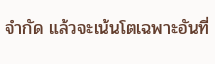จำกัด แล้วจะเน้นโตเฉพาะอันที่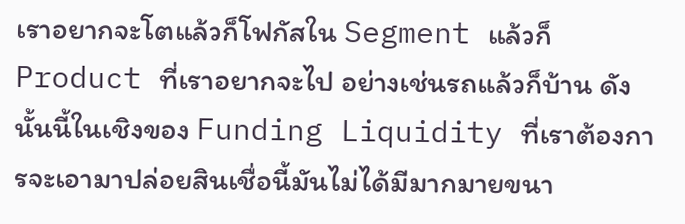เราอยากจะโตแล้วก็โฟกัสใน Segment แล้วก็ Product ที่เราอยากจะไป อย่างเช่นรถแล้วก็บ้าน ดังนั้นนี้ในเชิงของ Funding Liquidity ที่เราต้องการจะเอามาปล่อยสินเชื่อนี้มันไม่ได้มีมากมายขนา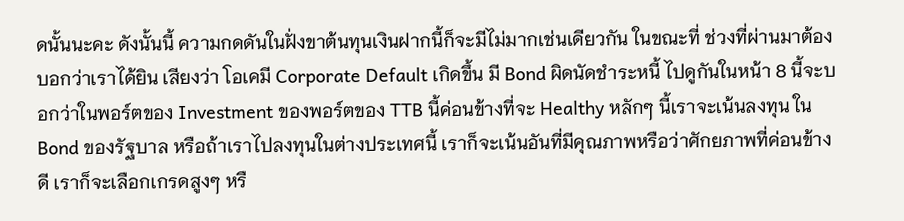ดนั้นนะคะ ดังนั้นนี้ ความกดดันในฝั่งขาต้นทุนเงินฝากนี้ก็จะมีไม่มากเช่นเดียวกัน ในขณะที่ ช่วงที่ผ่านมาต้องบอกว่าเราได้ยิน เสียงว่า โอเคมี Corporate Default เกิดขึ้น มี Bond ผิดนัดชำระหนี้ ไปดูกันในหน้า 8 นี้จะบอกว่าในพอร์ตของ Investment ของพอร์ตของ TTB นี้ค่อนข้างที่จะ Healthy หลักๆ นี้เราจะเน้นลงทุน ใน Bond ของรัฐบาล หรือถ้าเราไปลงทุนในต่างประเทศนี้ เราก็จะเน้นอันที่มีคุณภาพหรือว่าศักยภาพที่ค่อนข้างดี เราก็จะเลือกเกรดสูงๆ หรื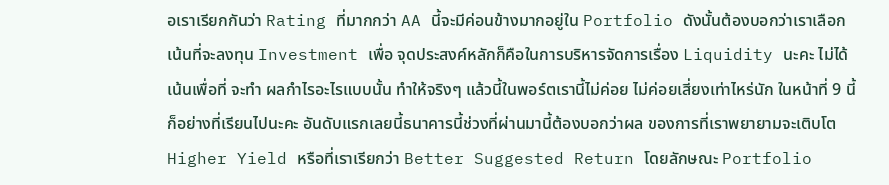อเราเรียกกันว่า Rating ที่มากกว่า AA นี้จะมีค่อนข้างมากอยู่ใน Portfolio ดังนั้นต้องบอกว่าเราเลือกเน้นที่จะลงทุน Investment เพื่อ จุดประสงค์หลักก็คือในการบริหารจัดการเรื่อง Liquidity นะคะ ไม่ได้เน้นเพื่อที่ จะทำ ผลกำไรอะไรแบบนั้น ทำให้จริงๆ แล้วนี้ในพอร์ตเรานี้ไม่ค่อย ไม่ค่อยเสี่ยงเท่าไหร่นัก ในหน้าที่ 9 นี้ก็อย่างที่เรียนไปนะคะ อันดับแรกเลยนี้ธนาคารนี้ช่วงที่ผ่านมานี้ต้องบอกว่าผล ของการที่เราพยายามจะเติบโต Higher Yield หรือที่เราเรียกว่า Better Suggested Return โดยลักษณะ Portfolio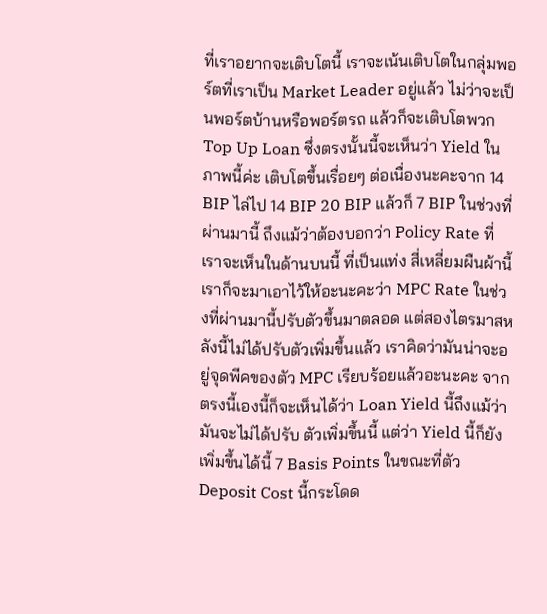ที่เราอยากจะเติบโตนี้ เราจะเน้นเติบโตในกลุ่มพอร์ตที่เราเป็น Market Leader อยู่แล้ว ไม่ว่าจะเป็นพอร์ตบ้านหรือพอร์ตรถ แล้วก็จะเติบโตพวก Top Up Loan ซึ่งตรงนั้นนี้จะเห็นว่า Yield ในภาพนี้ค่ะ เติบโตขึ้นเรื่อยๆ ต่อเนื่องนะคะจาก 14 BIP ไล่ไป 14 BIP 20 BIP แล้วก็ 7 BIP ในช่วงที่ผ่านมานี้ ถึงแม้ว่าต้องบอกว่า Policy Rate ที่เราจะเห็นในด้านบนนี้ ที่เป็นแท่ง สี่เหลี่ยมผืนผ้านี้เราก็จะมาเอาไว้ให้อะนะคะว่า MPC Rate ในช่วงที่ผ่านมานี้ปรับตัวขึ้นมาตลอด แต่สองไตรมาสหลังนี้ไม่ได้ปรับตัวเพิ่มขึ้นแล้ว เราคิดว่ามันน่าจะอยู่จุดพีคของตัว MPC เรียบร้อยแล้วอะนะคะ จากตรงนี้เองนี้ก็จะเห็นได้ว่า Loan Yield นี้ถึงแม้ว่ามันจะไม่ได้ปรับ ตัวเพิ่มขึ้นนี้ แต่ว่า Yield นี้ก็ยังเพิ่มขึ้นได้นี้ 7 Basis Points ในขณะที่ตัว Deposit Cost นี้กระโดด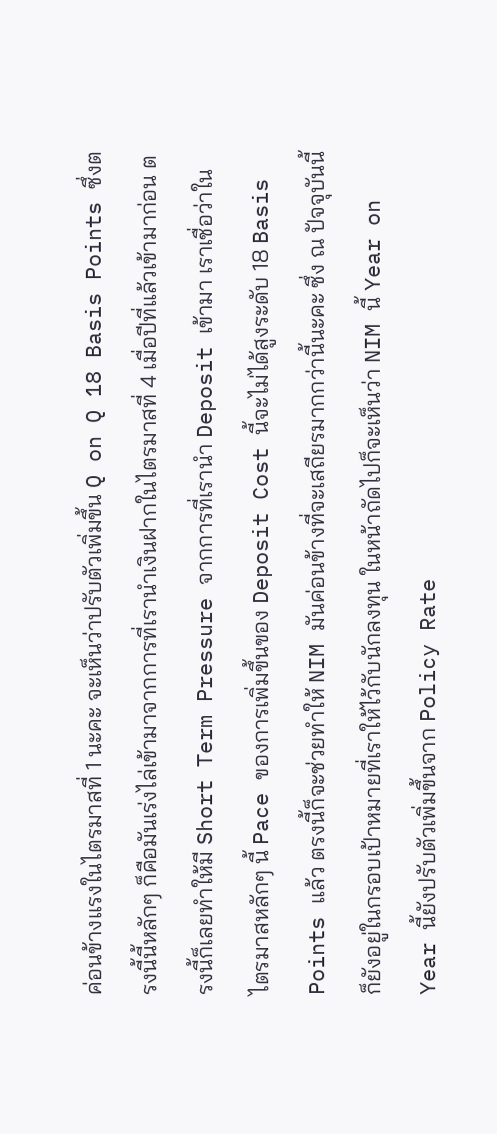ค่อนข้างแรงในไตรมาสที่ 1 นะคะ จะเห็นว่าปรับตัวเพิ่มขึ้น Q on Q 18 Basis Points ซึ่งตรงนี้นี้หลักๆ ก็คือมันเร่งไล่เข้ามาจากการที่เรานำเงินฝากในไตรมาสที่ 4 เมื่อปีที่แล้วเข้ามาก่อน ตรงนี้ก็เลยทำให้มี Short Term Pressure จากการที่เรานำ Deposit เข้ามา เราเชื่อว่าในไตรมาสหลักๆ นี้ Pace ของการเพิ่มขึ้นของ Deposit Cost นี้จะไม่ได้สูงระดับ 18 Basis Points แล้ว ตรงนี้ก็จะช่วยทำให้ NIM มันค่อนข้างที่จะเสถียรมากกว่านี้นะคะ ซึ่ง ณ ปัจจุบันนี้ก็ยังอยู่ในกรอบเป้าหมายที่เราให้ไว้กับนักลงทุน ในหน้าถัดไปก็จะเห็นว่า NIM นี้ Year on Year นี้ยังปรับตัวเพิ่มขึ้นจาก Policy Rate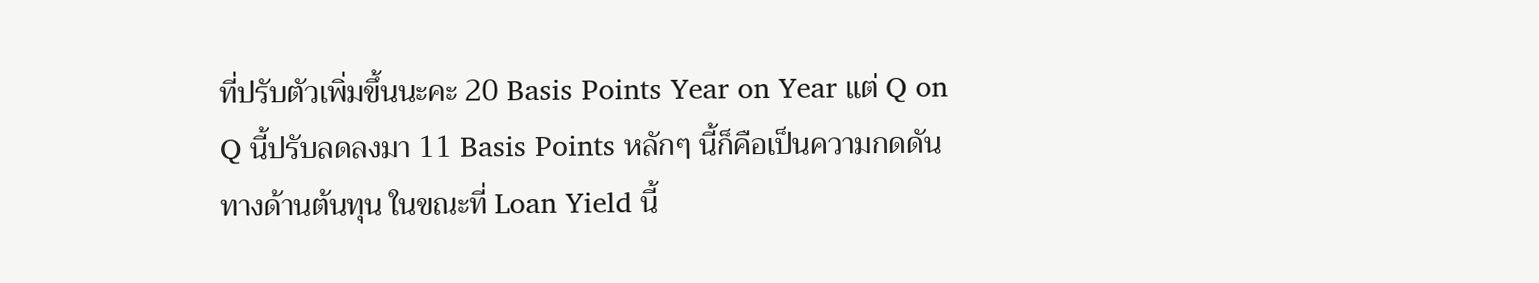ที่ปรับตัวเพิ่มขึ้นนะคะ 20 Basis Points Year on Year แต่ Q on Q นี้ปรับลดลงมา 11 Basis Points หลักๆ นี้ก็คือเป็นความกดดันทางด้านต้นทุน ในขณะที่ Loan Yield นี้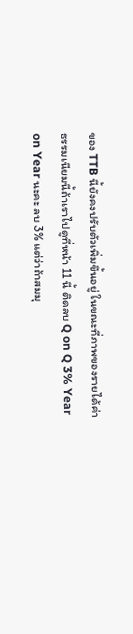ของ TTB นี้ยังคงปรับตัวเพิ่มขึ้นอยู่ ในขณะที่ภาพของรายได้ค่าธรรมเนียมนี้ถ้าเราไปดูที่หน้า 11 นี้ ติดลบ Q on Q 3% Year on Year นะคะ ลบ 3% แต่ว่าถ้าสมมุ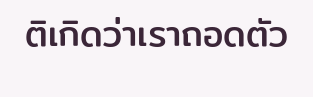ติเกิดว่าเราถอดตัว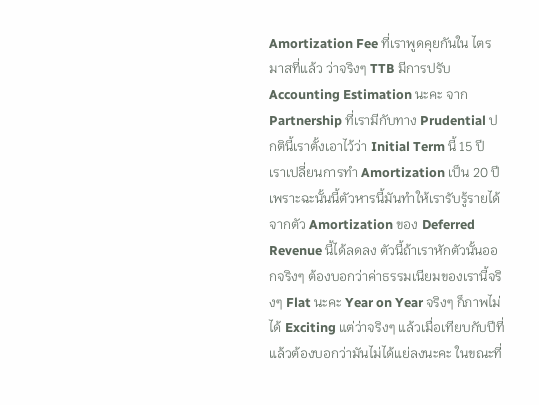Amortization Fee ที่เราพูดคุยกันใน ไตรมาสที่แล้ว ว่าจริงๆ TTB มีการปรับ Accounting Estimation นะคะ จาก Partnership ที่เรามีกับทาง Prudential ปกตินี้เราตั้งเอาไว้ว่า Initial Term นี้ 15 ปี เราเปลี่ยนการทำ Amortization เป็น 20 ปี เพราะฉะนั้นนี้ตัวหารนี้มันทำให้เรารับรู้รายได้จากตัว Amortization ของ Deferred Revenue นี้ได้ลดลง ตัวนี้ถ้าเราหักตัวนั้นออกจริงๆ ต้องบอกว่าค่าธรรมเนียมของเรานี้จริงๆ Flat นะคะ Year on Year จริงๆ ก็ภาพไม่ได้ Exciting แต่ว่าจริงๆ แล้วเมื่อเทียบกับปีที่แล้วต้องบอกว่ามันไม่ได้แย่ลงนะคะ ในขณะที่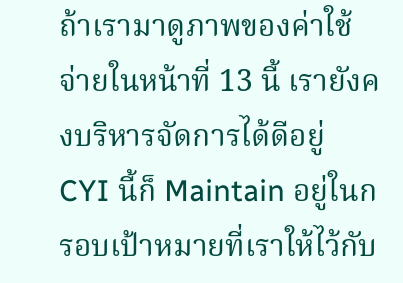ถ้าเรามาดูภาพของค่าใช้จ่ายในหน้าที่ 13 นี้ เรายังคงบริหารจัดการได้ดีอยู่ CYI นี้ก็ Maintain อยู่ในกรอบเป้าหมายที่เราให้ไว้กับ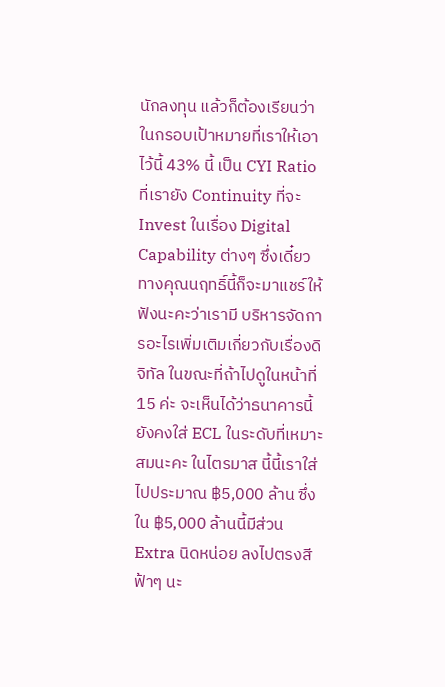นักลงทุน แล้วก็ต้องเรียนว่าในกรอบเป้าหมายที่เราให้เอาไว้นี้ 43% นี้ เป็น CYI Ratio ที่เรายัง Continuity ที่จะ Invest ในเรื่อง Digital Capability ต่างๆ ซึ่งเดี๋ยวทางคุณนฤทธิ์นี้ก็จะมาแชร์ให้ฟังนะคะว่าเรามี บริหารจัดการอะไรเพิ่มเติมเกี่ยวกับเรื่องดิจิทัล ในขณะที่ถ้าไปดูในหน้าที่ 15 ค่ะ จะเห็นได้ว่าธนาคารนี้ยังคงใส่ ECL ในระดับที่เหมาะสมนะคะ ในไตรมาส นี้นี้เราใส่ไปประมาณ ฿5,000 ล้าน ซึ่งใน ฿5,000 ล้านนี้มีส่วน Extra นิดหน่อย ลงไปตรงสีฟ้าๆ นะ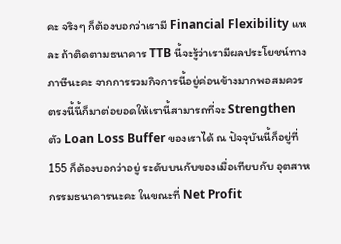คะ จริงๆ ก็ต้องบอกว่าเรามี Financial Flexibility แหละ ถ้าติดตามธนาคาร TTB นี้จะรู้ว่าเรามีผลประโยชน์ทางภาษีนะคะ จากการรวมกิจการนี้อยู่ค่อนข้างมากพอสมควร ตรงนี้นี้ก็มาต่อยอดให้เรานี้สามารถที่จะ Strengthen ตัว Loan Loss Buffer ของเราได้ ณ ปัจจุบันนี้ก็อยู่ที่ 155 ก็ต้องบอกว่าอยู่ ระดับบนกับของเมื่อเทียบกับ อุตสาหกรรมธนาคารนะคะ ในขณะที่ Net Profit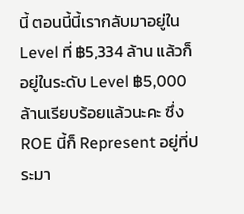นี้ ตอนนี้นี้เรากลับมาอยู่ใน Level ที่ ฿5,334 ล้าน แล้วก็อยู่ในระดับ Level ฿5,000 ล้านเรียบร้อยแล้วนะคะ ซึ่ง ROE นี้ก็ Represent อยู่ที่ประมา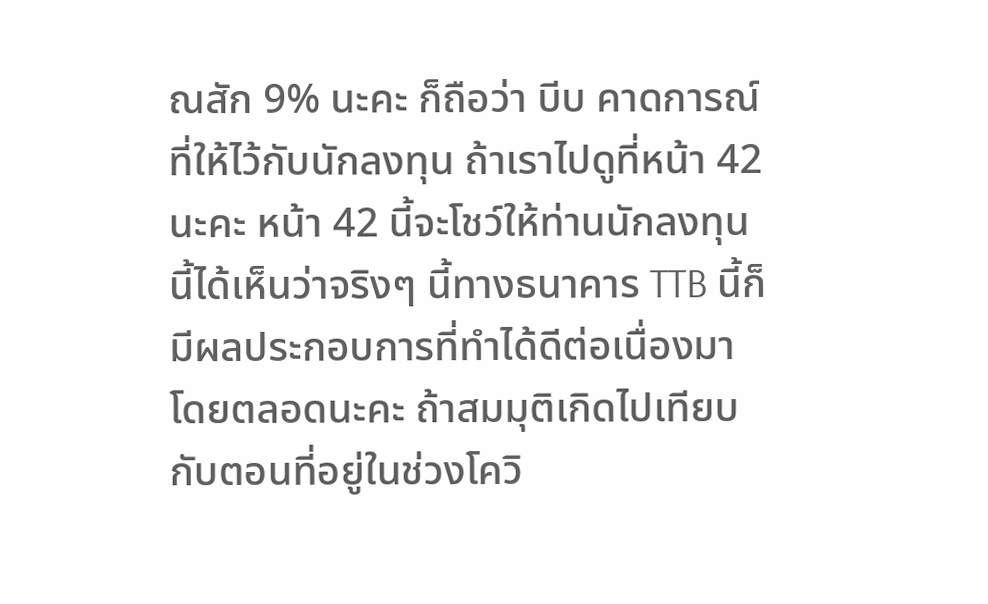ณสัก 9% นะคะ ก็ถือว่า บีบ คาดการณ์ที่ให้ไว้กับนักลงทุน ถ้าเราไปดูที่หน้า 42 นะคะ หน้า 42 นี้จะโชว์ให้ท่านนักลงทุนนี้ได้เห็นว่าจริงๆ นี้ทางธนาคาร TTB นี้ก็มีผลประกอบการที่ทำได้ดีต่อเนื่องมาโดยตลอดนะคะ ถ้าสมมุติเกิดไปเทียบกับตอนที่อยู่ในช่วงโควิ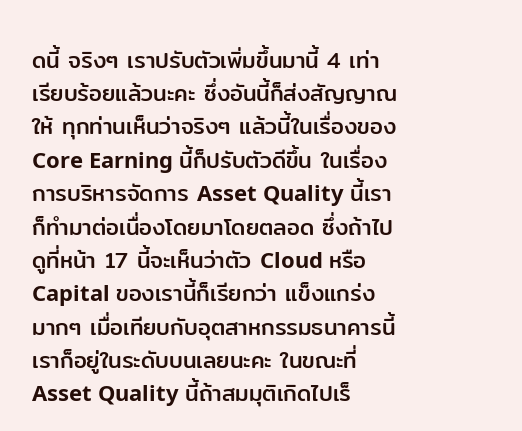ดนี้ จริงๆ เราปรับตัวเพิ่มขึ้นมานี้ 4 เท่า เรียบร้อยแล้วนะคะ ซึ่งอันนี้ก็ส่งสัญญาณให้ ทุกท่านเห็นว่าจริงๆ แล้วนี้ในเรื่องของ Core Earning นี้ก็ปรับตัวดีขึ้น ในเรื่องการบริหารจัดการ Asset Quality นี้เราก็ทำมาต่อเนื่องโดยมาโดยตลอด ซึ่งถ้าไปดูที่หน้า 17 นี้จะเห็นว่าตัว Cloud หรือ Capital ของเรานี้ก็เรียกว่า แข็งแกร่งมากๆ เมื่อเทียบกับอุตสาหกรรมธนาคารนี้เราก็อยู่ในระดับบนเลยนะคะ ในขณะที่ Asset Quality นี้ถ้าสมมุติเกิดไปเร็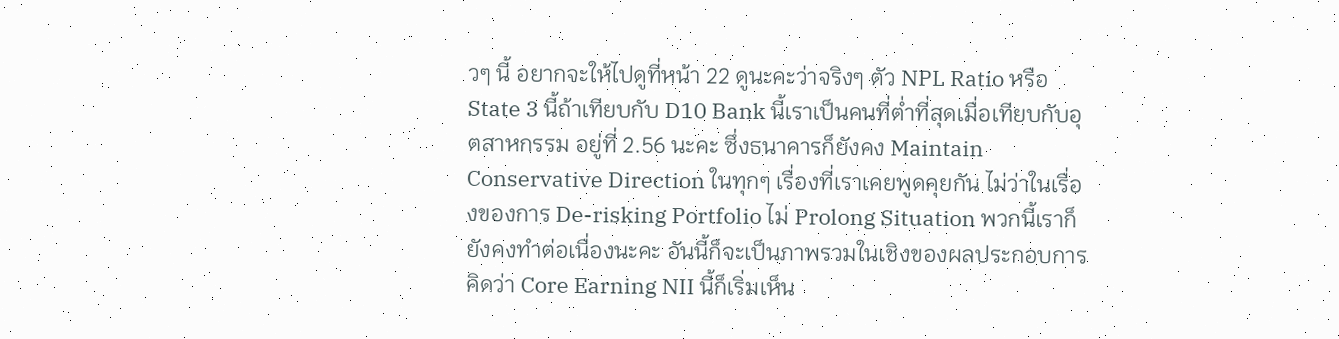วๆ นี้ อยากจะให้ไปดูที่หน้า 22 ดูนะคะว่าจริงๆ ตัว NPL Ratio หรือ State 3 นี้ถ้าเทียบกับ D10 Bank นี้เราเป็นคนที่ต่ำที่สุดเมื่อเทียบกับอุตสาหกรรม อยู่ที่ 2.56 นะคะ ซึ่งธนาคารก็ยังคง Maintain Conservative Direction ในทุกๆ เรื่องที่เราเคยพูดคุยกัน ไม่ว่าในเรื่องของการ De-risking Portfolio ไม่ Prolong Situation พวกนี้เราก็ยังคงทำต่อเนื่องนะคะ อันนี้ก็จะเป็นภาพรวมในเชิงของผลประกอบการ คิดว่า Core Earning NII นี้ก็เริ่มเห็น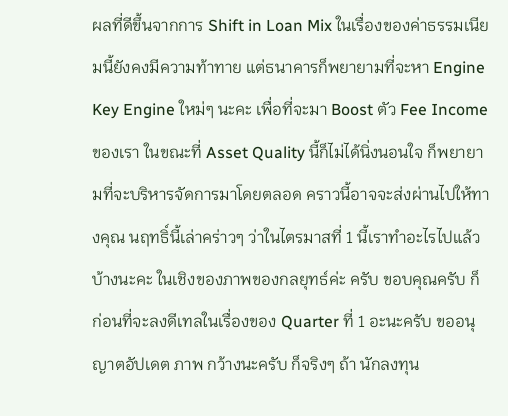ผลที่ดีขึ้นจากการ Shift in Loan Mix ในเรื่องของค่าธรรมเนียมนี้ยังคงมีความท้าทาย แต่ธนาคารก็พยายามที่จะหา Engine Key Engine ใหม่ๆ นะคะ เพื่อที่จะมา Boost ตัว Fee Income ของเรา ในขณะที่ Asset Quality นี้ก็ไม่ได้นิ่งนอนใจ ก็พยายามที่จะบริหารจัดการมาโดยตลอด คราวนี้อาจจะส่งผ่านไปให้ทางคุณ นฤทธิ์นี้เล่าคร่าวๆ ว่าในไตรมาสที่ 1 นี้เราทำอะไรไปแล้วบ้างนะคะ ในเชิงของภาพของกลยุทธ์ค่ะ ครับ ขอบคุณครับ ก็ ก่อนที่จะลงดีเทลในเรื่องของ Quarter ที่ 1 อะนะครับ ขออนุญาตอัปเดต ภาพ กว้างนะครับ ก็จริงๆ ถ้า นักลงทุน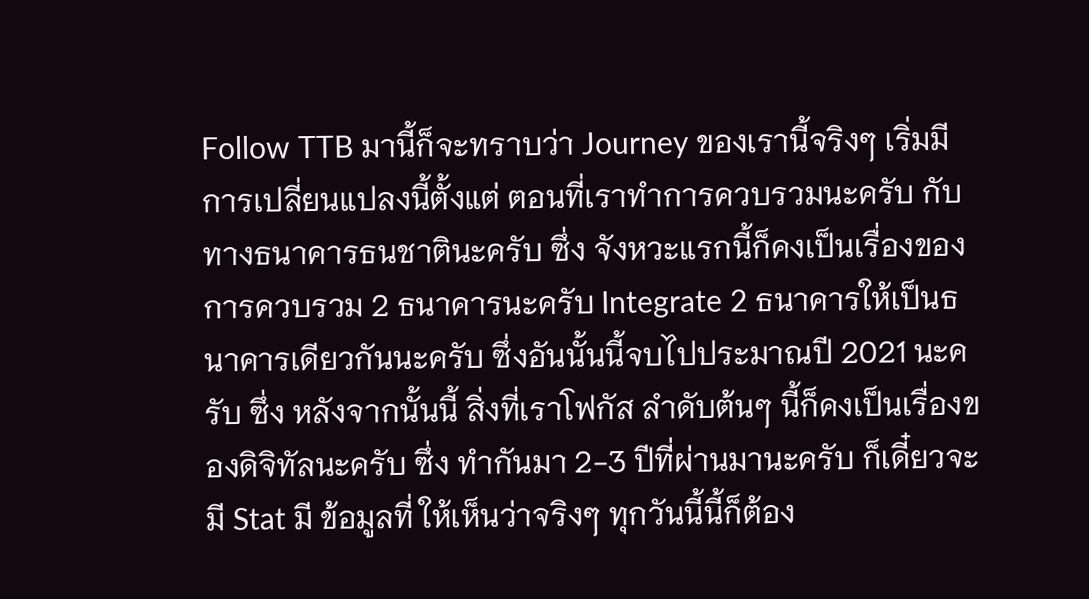Follow TTB มานี้ก็จะทราบว่า Journey ของเรานี้จริงๆ เริ่มมีการเปลี่ยนแปลงนี้ตั้งแต่ ตอนที่เราทำการควบรวมนะครับ กับทางธนาคารธนชาตินะครับ ซึ่ง จังหวะแรกนี้ก็คงเป็นเรื่องของการควบรวม 2 ธนาคารนะครับ Integrate 2 ธนาคารให้เป็นธนาคารเดียวกันนะครับ ซึ่งอันนั้นนี้จบไปประมาณปี 2021 นะครับ ซึ่ง หลังจากนั้นนี้ สิ่งที่เราโฟกัส ลำดับต้นๆ นี้ก็คงเป็นเรื่องของดิจิทัลนะครับ ซึ่ง ทำกันมา 2-3 ปีที่ผ่านมานะครับ ก็เดี๋ยวจะมี Stat มี ข้อมูลที่ ให้เห็นว่าจริงๆ ทุกวันนี้นี้ก็ต้อง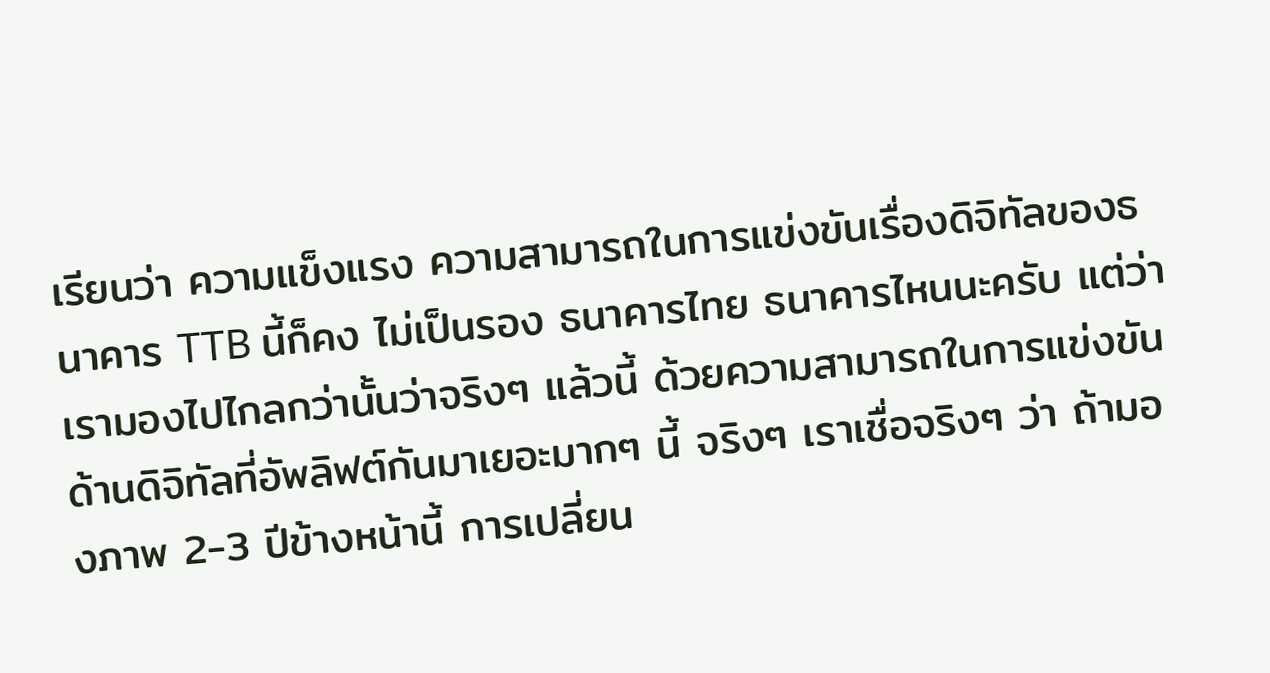เรียนว่า ความแข็งแรง ความสามารถในการแข่งขันเรื่องดิจิทัลของธนาคาร TTB นี้ก็คง ไม่เป็นรอง ธนาคารไทย ธนาคารไหนนะครับ แต่ว่าเรามองไปไกลกว่านั้นว่าจริงๆ แล้วนี้ ด้วยความสามารถในการแข่งขันด้านดิจิทัลที่อัพลิฟต์กันมาเยอะมากๆ นี้ จริงๆ เราเชื่อจริงๆ ว่า ถ้ามองภาพ 2-3 ปีข้างหน้านี้ การเปลี่ยน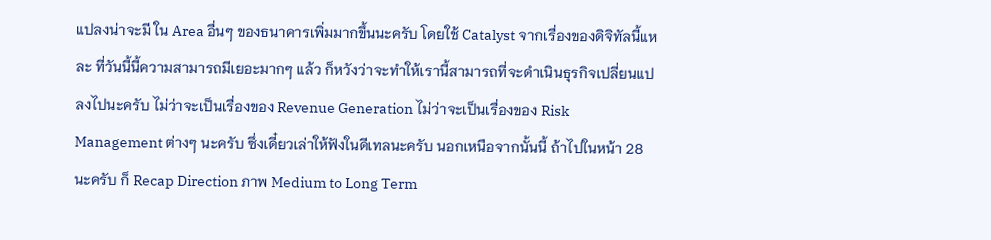แปลงน่าจะมี ใน Area อื่นๆ ของธนาคารเพิ่มมากขึ้นนะครับ โดยใช้ Catalyst จากเรื่องของดิจิทัลนี้แหละ ที่วันนี้นี้ความสามารถมีเยอะมากๆ แล้ว ก็หวังว่าจะทำให้เรานี้สามารถที่จะดำเนินธุรกิจเปลี่ยนแปลงไปนะครับ ไม่ว่าจะเป็นเรื่องของ Revenue Generation ไม่ว่าจะเป็นเรื่องของ Risk Management ต่างๆ นะครับ ซึ่งเดี๋ยวเล่าให้ฟังในดีเทลนะครับ นอกเหนือจากนั้นนี้ ถ้าไปในหน้า 28 นะครับ ก็ Recap Direction ภาพ Medium to Long Term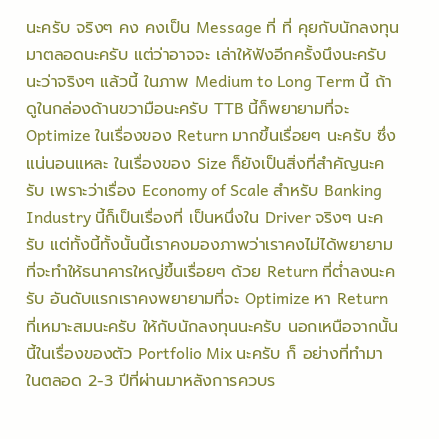นะครับ จริงๆ คง คงเป็น Message ที่ ที่ คุยกับนักลงทุนมาตลอดนะครับ แต่ว่าอาจจะ เล่าให้ฟังอีกครั้งนึงนะครับ นะว่าจริงๆ แล้วนี้ ในภาพ Medium to Long Term นี้ ถ้าดูในกล่องด้านขวามือนะครับ TTB นี้ก็พยายามที่จะ Optimize ในเรื่องของ Return มากขึ้นเรื่อยๆ นะครับ ซึ่งแน่นอนแหละ ในเรื่องของ Size ก็ยังเป็นสิ่งที่สำคัญนะครับ เพราะว่าเรื่อง Economy of Scale สำหรับ Banking Industry นี้ก็เป็นเรื่องที่ เป็นหนึ่งใน Driver จริงๆ นะครับ แต่ทั้งนี้ทั้งนั้นนี้เราคงมองภาพว่าเราคงไม่ได้พยายามที่จะทำให้ธนาคารใหญ่ขึ้นเรื่อยๆ ด้วย Return ที่ต่ำลงนะครับ อันดับแรกเราคงพยายามที่จะ Optimize หา Return ที่เหมาะสมนะครับ ให้กับนักลงทุนนะครับ นอกเหนือจากนั้นนี้ในเรื่องของตัว Portfolio Mix นะครับ ก็ อย่างที่ทำมาในตลอด 2-3 ปีที่ผ่านมาหลังการควบร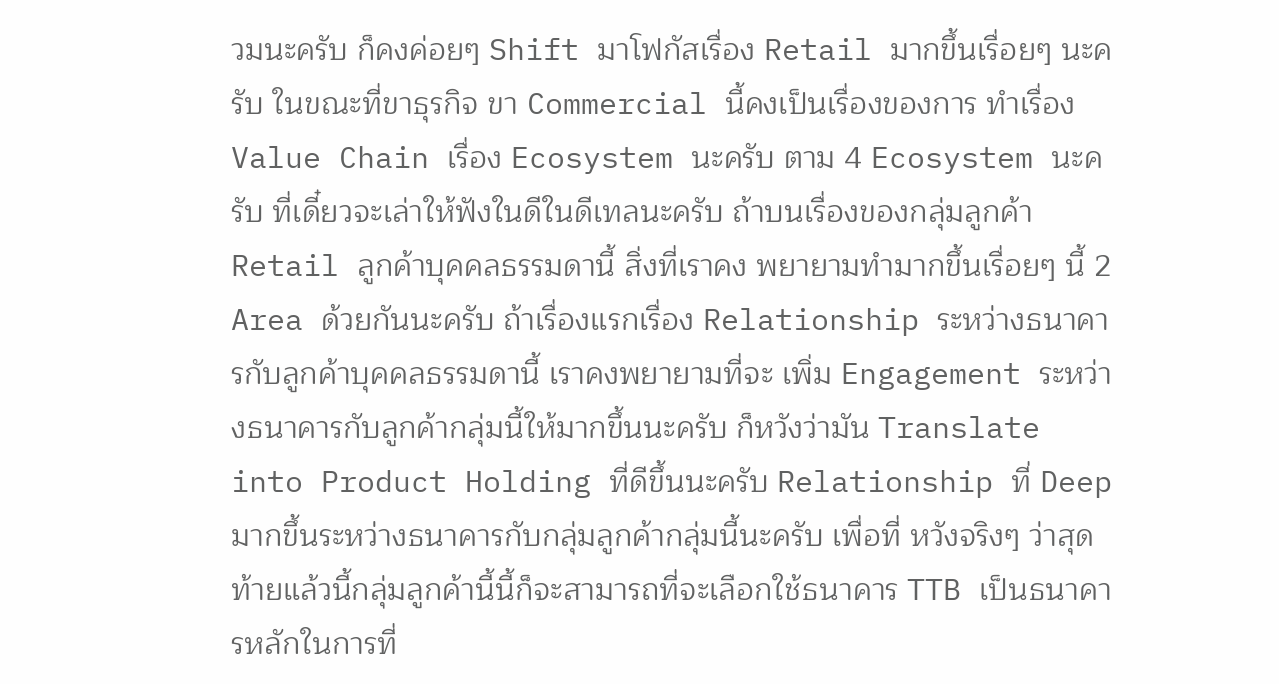วมนะครับ ก็คงค่อยๆ Shift มาโฟกัสเรื่อง Retail มากขึ้นเรื่อยๆ นะครับ ในขณะที่ขาธุรกิจ ขา Commercial นี้คงเป็นเรื่องของการ ทำเรื่อง Value Chain เรื่อง Ecosystem นะครับ ตาม 4 Ecosystem นะครับ ที่เดี๋ยวจะเล่าให้ฟังในดีในดีเทลนะครับ ถ้าบนเรื่องของกลุ่มลูกค้า Retail ลูกค้าบุคคลธรรมดานี้ สิ่งที่เราคง พยายามทำมากขึ้นเรื่อยๆ นี้ 2 Area ด้วยกันนะครับ ถ้าเรื่องแรกเรื่อง Relationship ระหว่างธนาคารกับลูกค้าบุคคลธรรมดานี้ เราคงพยายามที่จะ เพิ่ม Engagement ระหว่างธนาคารกับลูกค้ากลุ่มนี้ให้มากขึ้นนะครับ ก็หวังว่ามัน Translate into Product Holding ที่ดีขึ้นนะครับ Relationship ที่ Deep มากขึ้นระหว่างธนาคารกับกลุ่มลูกค้ากลุ่มนี้นะครับ เพื่อที่ หวังจริงๆ ว่าสุดท้ายแล้วนี้กลุ่มลูกค้านี้นี้ก็จะสามารถที่จะเลือกใช้ธนาคาร TTB เป็นธนาคารหลักในการที่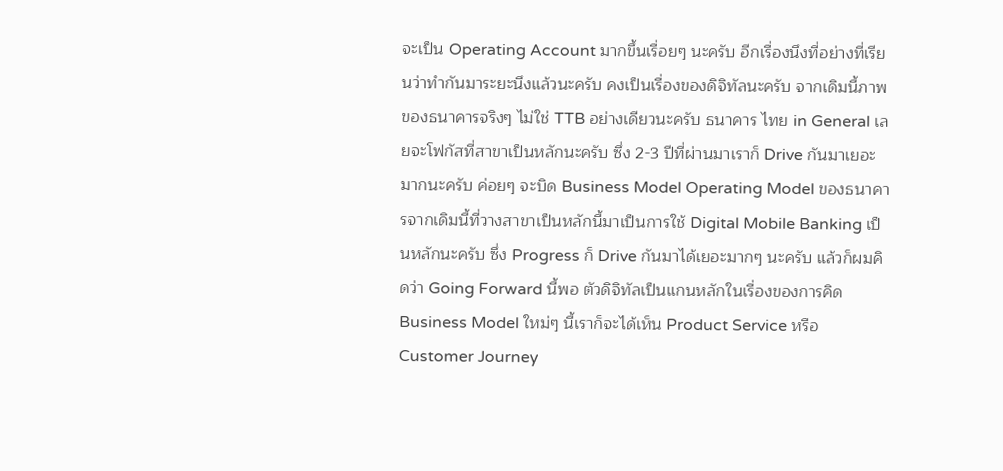จะเป็น Operating Account มากขึ้นเรื่อยๆ นะครับ อีกเรื่องนึงที่อย่างที่เรียนว่าทำกันมาระยะนึงแล้วนะครับ คงเป็นเรื่องของดิจิทัลนะครับ จากเดิมนี้ภาพของธนาคารจริงๆ ไม่ใช่ TTB อย่างเดียวนะครับ ธนาคาร ไทย in General เลยจะโฟกัสที่สาขาเป็นหลักนะครับ ซึ่ง 2-3 ปีที่ผ่านมาเราก็ Drive กันมาเยอะมากนะครับ ค่อยๆ จะบิด Business Model Operating Model ของธนาคารจากเดิมนี้ที่วางสาขาเป็นหลักนี้มาเป็นการใช้ Digital Mobile Banking เป็นหลักนะครับ ซึ่ง Progress ก็ Drive กันมาได้เยอะมากๆ นะครับ แล้วก็ผมคิดว่า Going Forward นี้พอ ตัวดิจิทัลเป็นแกนหลักในเรื่องของการคิด Business Model ใหม่ๆ นี้เราก็จะได้เห็น Product Service หรือ Customer Journey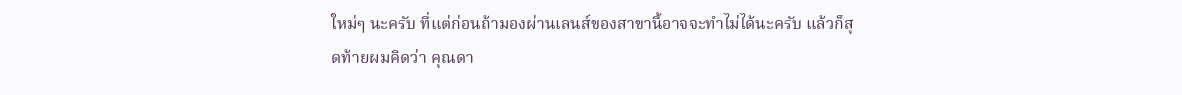ใหม่ๆ นะครับ ที่แต่ก่อนถ้ามองผ่านเลนส์ของสาขานี้อาจจะทำไม่ได้นะครับ แล้วก็สุดท้ายผมคิดว่า คุณดา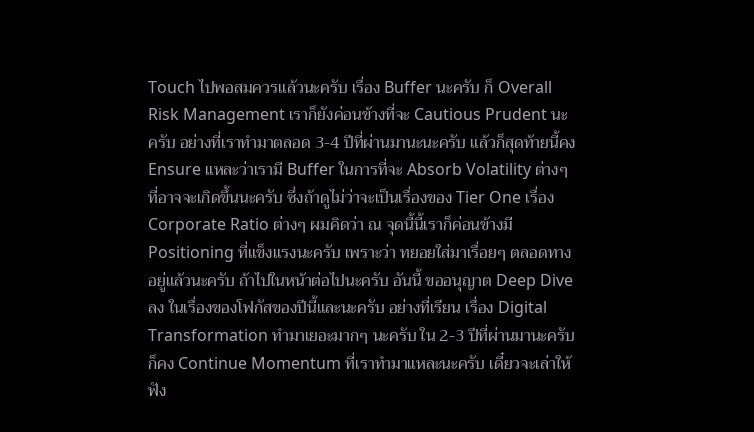Touch ไปพอสมควรแล้วนะครับ เรื่อง Buffer นะครับ ก็ Overall Risk Management เราก็ยังค่อนข้างที่จะ Cautious Prudent นะครับ อย่างที่เราทำมาตลอด 3-4 ปีที่ผ่านมานะนะครับ แล้วก็สุดท้ายนี้คง Ensure แหละว่าเรามี Buffer ในการที่จะ Absorb Volatility ต่างๆ ที่อาจจะเกิดขึ้นนะครับ ซึ่งถ้าดูไม่ว่าจะเป็นเรื่องของ Tier One เรื่อง Corporate Ratio ต่างๆ ผมคิดว่า ณ จุดนี้นี้เราก็ค่อนข้างมี Positioning ที่แข็งแรงนะครับ เพราะว่า ทยอยใส่มาเรื่อยๆ ตลอดทางอยู่แล้วนะครับ ถ้าไปในหน้าต่อไปนะครับ อันนี้ ขออนุญาต Deep Dive ลง ในเรื่องของโฟกัสของปีนี้และนะครับ อย่างที่เรียน เรื่อง Digital Transformation ทำมาเยอะมากๆ นะครับ ใน 2-3 ปีที่ผ่านมานะครับ ก็คง Continue Momentum ที่เราทำมาแหละนะครับ เดี๋ยวจะเล่าให้ฟัง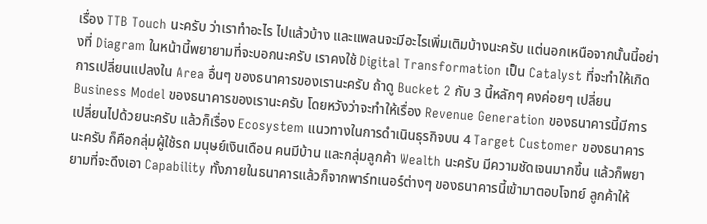เรื่อง TTB Touch นะครับ ว่าเราทำอะไร ไปแล้วบ้าง และแพลนจะมีอะไรเพิ่มเติมบ้างนะครับ แต่นอกเหนือจากนั้นนี้อย่างที่ Diagram ในหน้านี้พยายามที่จะบอกนะครับ เราคงใช้ Digital Transformation เป็น Catalyst ที่จะทำให้เกิดการเปลี่ยนแปลงใน Area อื่นๆ ของธนาคารของเรานะครับ ถ้าดู Bucket 2 กับ 3 นี้หลักๆ คงค่อยๆ เปลี่ยน Business Model ของธนาคารของเรานะครับ โดยหวังว่าจะทำให้เรื่อง Revenue Generation ของธนาคารนี้มีการเปลี่ยนไปด้วยนะครับ แล้วก็เรื่อง Ecosystem แนวทางในการดำเนินธุรกิจบน 4 Target Customer ของธนาคารนะครับ ก็คือกลุ่มผู้ใช้รถ มนุษย์เงินเดือน คนมีบ้าน และกลุ่มลูกค้า Wealth นะครับ มีความชัดเจนมากขึ้น แล้วก็พยายามที่จะดึงเอา Capability ทั้งภายในธนาคารแล้วก็จากพาร์ทเนอร์ต่างๆ ของธนาคารนี้เข้ามาตอบโจทย์ ลูกค้าให้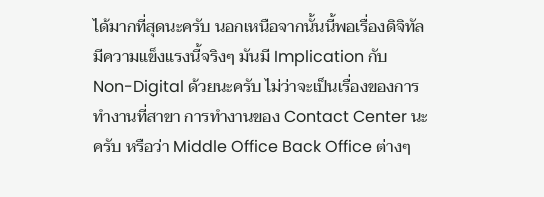ได้มากที่สุดนะครับ นอกเหนือจากนั้นนี้พอเรื่องดิจิทัลมีความแข็งแรงนี้จริงๆ มันมี Implication กับ Non-Digital ด้วยนะครับ ไม่ว่าจะเป็นเรื่องของการทำงานที่สาขา การทำงานของ Contact Center นะครับ หรือว่า Middle Office Back Office ต่างๆ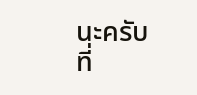นะครับ ที่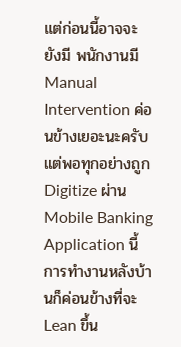แต่ก่อนนี้อาจจะ ยังมี พนักงานมี Manual Intervention ค่อนข้างเยอะนะครับ แต่พอทุกอย่างถูก Digitize ผ่าน Mobile Banking Application นี้ การทำงานหลังบ้านก็ค่อนข้างที่จะ Lean ขึ้น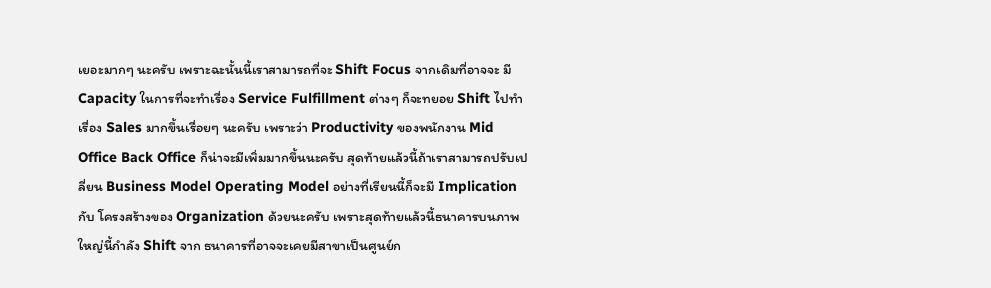เยอะมากๆ นะครับ เพราะฉะนั้นนี้เราสามารถที่จะ Shift Focus จากเดิมที่อาจจะ มี Capacity ในการที่จะทำเรื่อง Service Fulfillment ต่างๆ ก็จะทยอย Shift ไปทำเรื่อง Sales มากขึ้นเรื่อยๆ นะครับ เพราะว่า Productivity ของพนักงาน Mid Office Back Office ก็น่าจะมีเพิ่มมากขึ้นนะครับ สุดท้ายแล้วนี้ถ้าเราสามารถปรับเปลี่ยน Business Model Operating Model อย่างที่เรียนนี้ก็จะมี Implication กับ โครงสร้างของ Organization ด้วยนะครับ เพราะสุดท้ายแล้วนี้ธนาคารบนภาพใหญ่นี้กำลัง Shift จาก ธนาคารที่อาจจะเคยมีสาขาเป็นศูนย์ก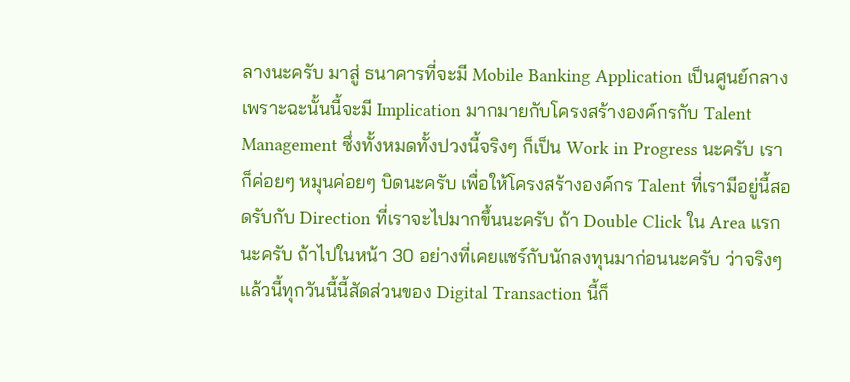ลางนะครับ มาสู่ ธนาคารที่จะมี Mobile Banking Application เป็นศูนย์กลาง เพราะฉะนั้นนี้จะมี Implication มากมายกับโครงสร้างองค์กรกับ Talent Management ซึ่งทั้งหมดทั้งปวงนี้จริงๆ ก็เป็น Work in Progress นะครับ เราก็ค่อยๆ หมุนค่อยๆ บิดนะครับ เพื่อให้โครงสร้างองค์กร Talent ที่เรามีอยู่นี้สอดรับกับ Direction ที่เราจะไปมากขึ้นนะครับ ถ้า Double Click ใน Area แรกนะครับ ถ้าไปในหน้า 30 อย่างที่เคยแชร์กับนักลงทุนมาก่อนนะครับ ว่าจริงๆ แล้วนี้ทุกวันนี้นี้สัดส่วนของ Digital Transaction นี้ก็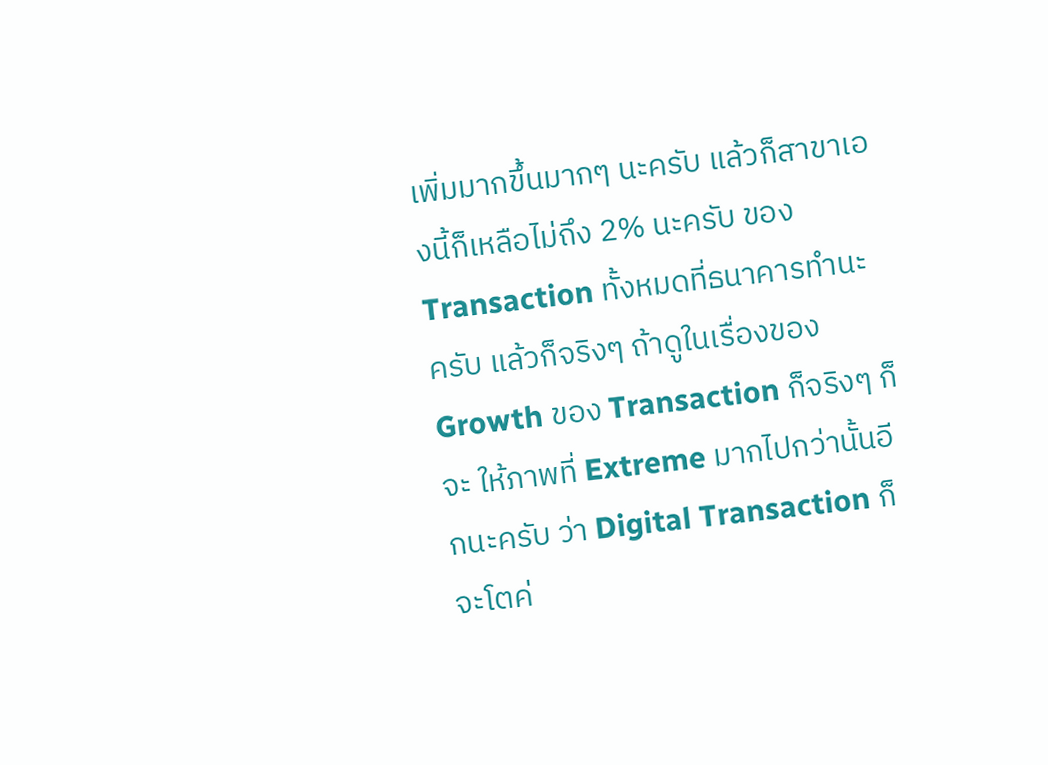เพิ่มมากขึ้นมากๆ นะครับ แล้วก็สาขาเองนี้ก็เหลือไม่ถึง 2% นะครับ ของ Transaction ทั้งหมดที่ธนาคารทำนะครับ แล้วก็จริงๆ ถ้าดูในเรื่องของ Growth ของ Transaction ก็จริงๆ ก็จะ ให้ภาพที่ Extreme มากไปกว่านั้นอีกนะครับ ว่า Digital Transaction ก็จะโตค่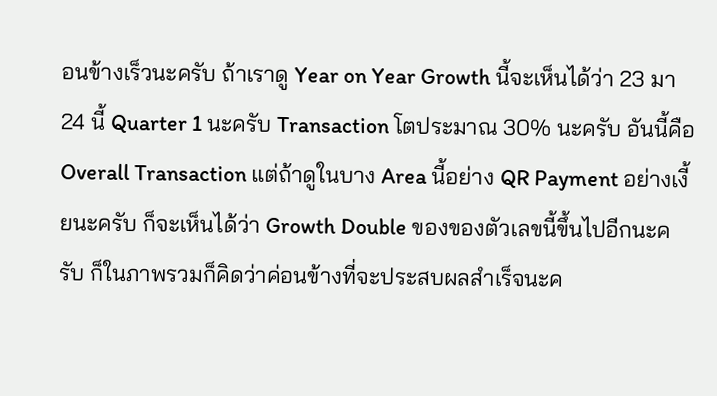อนข้างเร็วนะครับ ถ้าเราดู Year on Year Growth นี้จะเห็นได้ว่า 23 มา 24 นี้ Quarter 1 นะครับ Transaction โตประมาณ 30% นะครับ อันนี้คือ Overall Transaction แต่ถ้าดูในบาง Area นี้อย่าง QR Payment อย่างเงี้ยนะครับ ก็จะเห็นได้ว่า Growth Double ของของตัวเลขนี้ขึ้นไปอีกนะครับ ก็ในภาพรวมก็คิดว่าค่อนข้างที่จะประสบผลสำเร็จนะค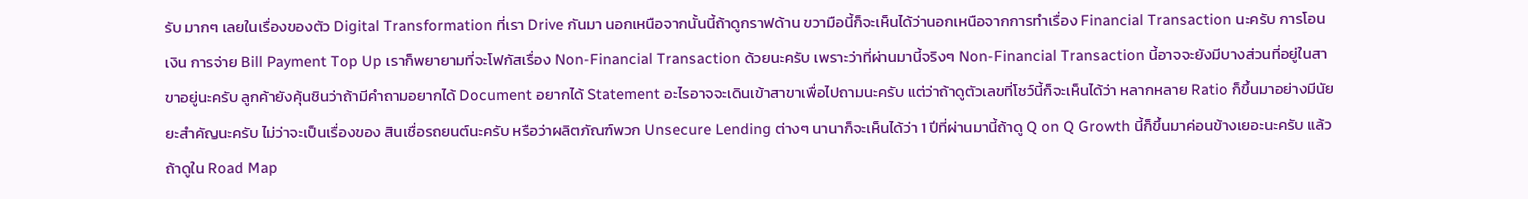รับ มากๆ เลยในเรื่องของตัว Digital Transformation ที่เรา Drive กันมา นอกเหนือจากนั้นนี้ถ้าดูกราฟด้าน ขวามือนี้ก็จะเห็นได้ว่านอกเหนือจากการทำเรื่อง Financial Transaction นะครับ การโอนเงิน การจ่าย Bill Payment Top Up เราก็พยายามที่จะโฟกัสเรื่อง Non-Financial Transaction ด้วยนะครับ เพราะว่าที่ผ่านมานี้จริงๆ Non-Financial Transaction นี้อาจจะยังมีบางส่วนที่อยู่ในสาขาอยู่นะครับ ลูกค้ายังคุ้นชินว่าถ้ามีคำถามอยากได้ Document อยากได้ Statement อะไรอาจจะเดินเข้าสาขาเพื่อไปถามนะครับ แต่ว่าถ้าดูตัวเลขที่โชว์นี้ก็จะเห็นได้ว่า หลากหลาย Ratio ก็ขึ้นมาอย่างมีนัยยะสำคัญนะครับ ไม่ว่าจะเป็นเรื่องของ สินเชื่อรถยนต์นะครับ หรือว่าผลิตภัณฑ์พวก Unsecure Lending ต่างๆ นานาก็จะเห็นได้ว่า 1 ปีที่ผ่านมานี้ถ้าดู Q on Q Growth นี้ก็ขึ้นมาค่อนข้างเยอะนะครับ แล้วถ้าดูใน Road Map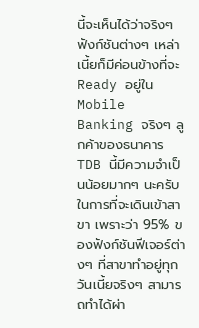นี้จะเห็นได้ว่าจริงๆ ฟังก์ชันต่างๆ เหล่าเนี้ยก็มีค่อนข้างที่จะ Ready อยู่ใน Mobile Banking จริงๆ ลูกค้าของธนาคาร TDB นี้มีความจำเป็นน้อยมากๆ นะครับในการที่จะเดินเข้าสาขา เพราะว่า 95% ของฟังก์ชันฟีเจอร์ต่างๆ ที่สาขาทำอยู่ทุกวันเนี้ยจริงๆ สามารถทำได้ผ่า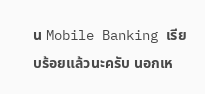น Mobile Banking เรียบร้อยแล้วนะครับ นอกเห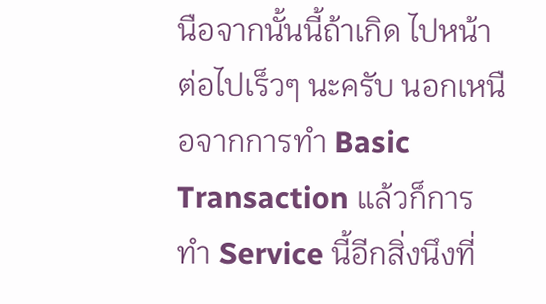นือจากนั้นนี้ถ้าเกิด ไปหน้าต่อไปเร็วๆ นะครับ นอกเหนือจากการทำ Basic Transaction แล้วก็การทำ Service นี้อีกสิ่งนึงที่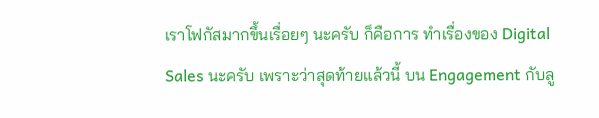เราโฟกัสมากขึ้นเรื่อยๆ นะครับ ก็คือการ ทำเรื่องของ Digital Sales นะครับ เพราะว่าสุดท้ายแล้วนี้ บน Engagement กับลู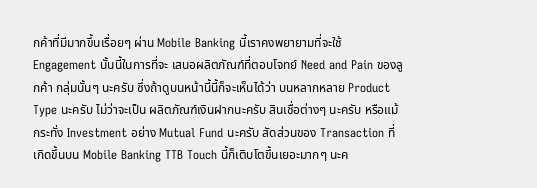กค้าที่มีมากขึ้นเรื่อยๆ ผ่าน Mobile Banking นี้เราคงพยายามที่จะใช้ Engagement นั้นนี้ในการที่จะ เสนอผลิตภัณฑ์ที่ตอบโจทย์ Need and Pain ของลูกค้า กลุ่มนั้นๆ นะครับ ซึ่งถ้าดูบนหน้านี้นี้ก็จะเห็นได้ว่า บนหลากหลาย Product Type นะครับ ไม่ว่าจะเป็น ผลิตภัณฑ์เงินฝากนะครับ สินเชื่อต่างๆ นะครับ หรือแม้กระทั่ง Investment อย่าง Mutual Fund นะครับ สัดส่วนของ Transaction ที่เกิดขึ้นบน Mobile Banking TTB Touch นี้ก็เติบโตขึ้นเยอะมากๆ นะค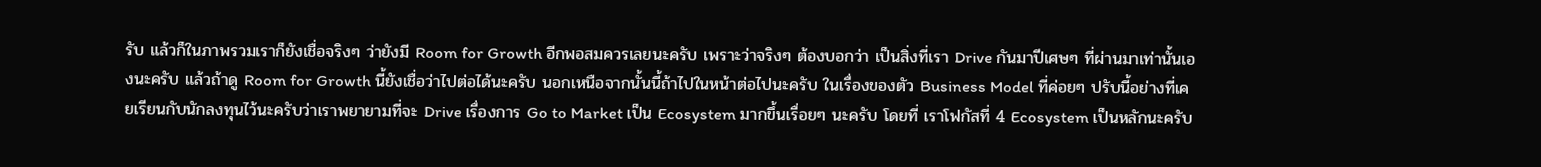รับ แล้วก็ในภาพรวมเราก็ยังเชื่อจริงๆ ว่ายังมี Room for Growth อีกพอสมควรเลยนะครับ เพราะว่าจริงๆ ต้องบอกว่า เป็นสิ่งที่เรา Drive กันมาปีเศษๆ ที่ผ่านมาเท่านั้นเองนะครับ แล้วถ้าดู Room for Growth นี้ยังเชื่อว่าไปต่อได้นะครับ นอกเหนือจากนั้นนี้ถ้าไปในหน้าต่อไปนะครับ ในเรื่องของตัว Business Model ที่ค่อยๆ ปรับนี้อย่างที่เคยเรียนกับนักลงทุนไว้นะครับว่าเราพยายามที่จะ Drive เรื่องการ Go to Market เป็น Ecosystem มากขึ้นเรื่อยๆ นะครับ โดยที่ เราโฟกัสที่ 4 Ecosystem เป็นหลักนะครับ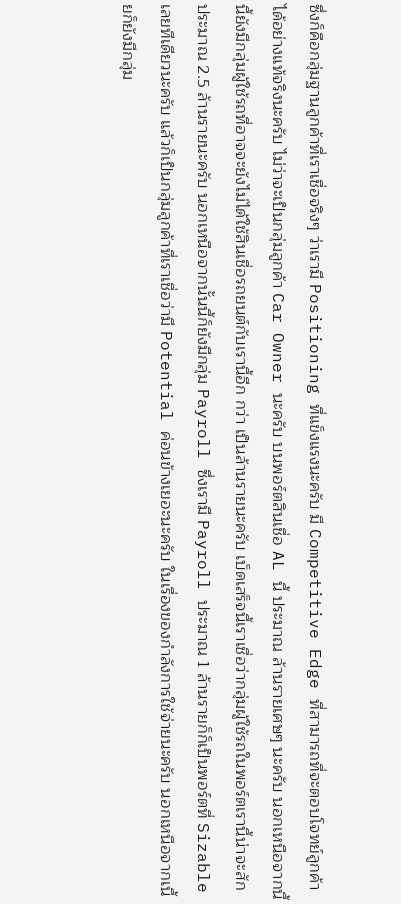ซึ่งก็คือกลุ่มฐานลูกค้าที่เราเชื่อจริงๆ ว่าเรามี Positioning ที่แข็งแรงนะครับ มี Competitive Edge ที่สามารถที่จะตอบโจทย์ลูกค้าได้อย่างแท้จริงนะครับ ไม่ว่าจะเป็นกลุ่มลูกค้า Car Owner นะครับ บนพอร์ตสินเชื่อ AL นี้ ประมาณ ล้านรายเศษๆ นะครับ นอกเหนือจากนี้นี้ยังมีกลุ่มผู้ใช้รถที่อาจจะยังไม่ได้ใช้สินเชื่อรถยนต์กับเรานี้อีก กว่า เป็นล้านรายนะครับ เบ็ดเสร็จนี้เราเชื่อว่ากลุ่มผู้ใช้รถในพอร์ตเรานี้น่าจะสักประมาณ 2.5 ล้านรายนะครับ นอกเหนือจากนั้นนี้ก็ยังมีกลุ่ม Payroll ซึ่งเรามี Payroll ประมาณ 1 ล้านรายก็ก็เป็นพอร์ตที่ Sizable เลยทีเดียวนะครับ แล้วก็เป็นกลุ่มลูกค้าที่เราเชื่อว่ามี Potential ค่อนข้างเยอะนะครับ ในเรื่องของกำลังการใช้จ่ายนะครับ นอกเหนือจากเนี้ยก็ยังมีกลุ่ม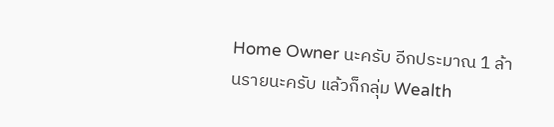Home Owner นะครับ อีกประมาณ 1 ล้านรายนะครับ แล้วก็กลุ่ม Wealth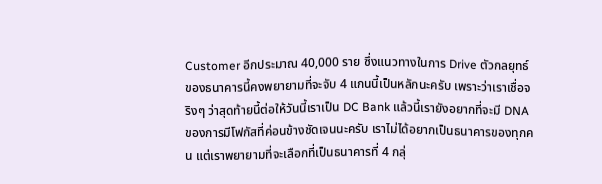Customer อีกประมาณ 40,000 ราย ซึ่งแนวทางในการ Drive ตัวกลยุทธ์ของธนาคารนี้คงพยายามที่จะจับ 4 แกนนี้เป็นหลักนะครับ เพราะว่าเราเชื่อจริงๆ ว่าสุดท้ายนี้ต่อให้วันนี้เราเป็น DC Bank แล้วนี้เรายังอยากที่จะมี DNA ของการมีโฟกัสที่ค่อนข้างชัดเจนนะครับ เราไม่ได้อยากเป็นธนาคารของทุกคน แต่เราพยายามที่จะเลือกที่เป็นธนาคารที่ 4 กลุ่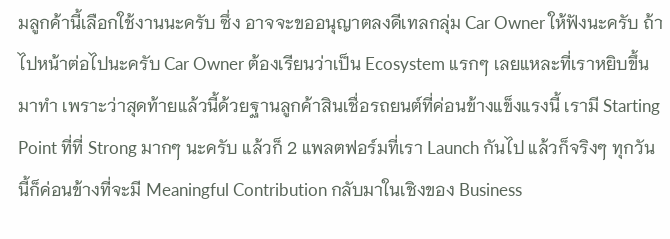มลูกค้านี้เลือกใช้งานนะครับ ซึ่ง อาจจะขออนุญาตลงดีเทลกลุ่ม Car Owner ให้ฟังนะครับ ถ้าไปหน้าต่อไปนะครับ Car Owner ต้องเรียนว่าเป็น Ecosystem แรกๆ เลยแหละที่เราหยิบขึ้นมาทำ เพราะว่าสุดท้ายแล้วนี้ด้วยฐานลูกค้าสินเชื่อรถยนต์ที่ค่อนข้างแข็งแรงนี้ เรามี Starting Point ที่ที่ Strong มากๆ นะครับ แล้วก็ 2 แพลตฟอร์มที่เรา Launch กันไป แล้วก็จริงๆ ทุกวันนี้ก็ค่อนข้างที่จะมี Meaningful Contribution กลับมาในเชิงของ Business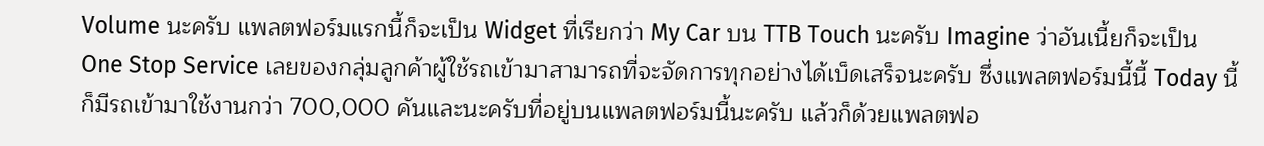Volume นะครับ แพลตฟอร์มแรกนี้ก็จะเป็น Widget ที่เรียกว่า My Car บน TTB Touch นะครับ Imagine ว่าอันเนี้ยก็จะเป็น One Stop Service เลยของกลุ่มลูกค้าผู้ใช้รถเข้ามาสามารถที่จะจัดการทุกอย่างได้เบ็ดเสร็จนะครับ ซึ่งแพลตฟอร์มนี้นี้ Today นี้ก็มีรถเข้ามาใช้งานกว่า 700,000 คันและนะครับที่อยู่บนแพลตฟอร์มนี้นะครับ แล้วก็ด้วยแพลตฟอ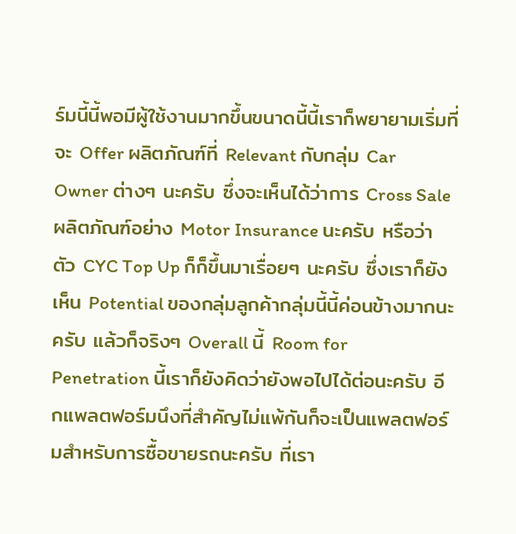ร์มนี้นี้พอมีผู้ใช้งานมากขึ้นขนาดนี้นี้เราก็พยายามเริ่มที่จะ Offer ผลิตภัณฑ์ที่ Relevant กับกลุ่ม Car Owner ต่างๆ นะครับ ซึ่งจะเห็นได้ว่าการ Cross Sale ผลิตภัณฑ์อย่าง Motor Insurance นะครับ หรือว่าตัว CYC Top Up ก็ก็ขึ้นมาเรื่อยๆ นะครับ ซึ่งเราก็ยังเห็น Potential ของกลุ่มลูกค้ากลุ่มนี้นี้ค่อนข้างมากนะครับ แล้วก็จริงๆ Overall นี้ Room for Penetration นี้เราก็ยังคิดว่ายังพอไปได้ต่อนะครับ อีกแพลตฟอร์มนึงที่สำคัญไม่แพ้กันก็จะเป็นแพลตฟอร์มสำหรับการซื้อขายรถนะครับ ที่เรา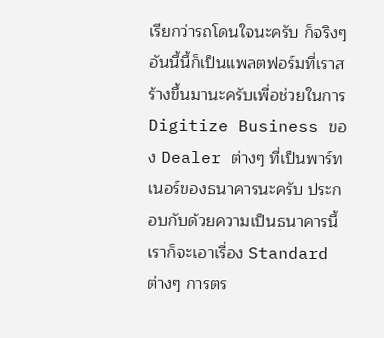เรียกว่ารถโดนใจนะครับ ก็จริงๆ อันนี้นี้ก็เป็นแพลตฟอร์มที่เราสร้างขึ้นมานะครับเพื่อช่วยในการ Digitize Business ของ Dealer ต่างๆ ที่เป็นพาร์ทเนอร์ของธนาคารนะครับ ประกอบกับด้วยความเป็นธนาคารนี้เราก็จะเอาเรื่อง Standard ต่างๆ การตร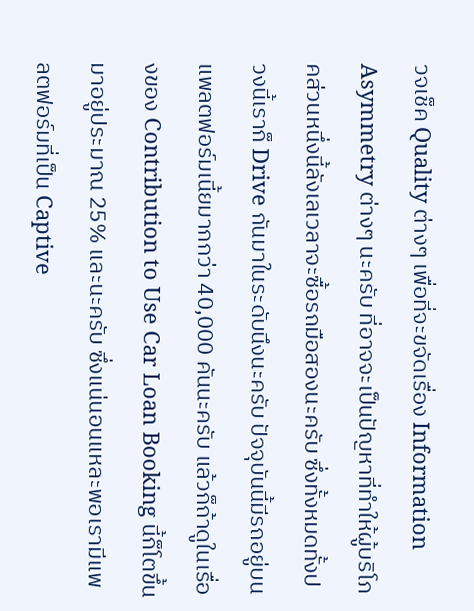วจเช็ค Quality ต่างๆ เพื่อที่จะขจัดเรื่อง Information Asymmetry ต่างๆ นะครับ ที่อาจจะเป็นปัญหาที่ทำให้ผู้บริโภคส่วนหนึ่งนี้ลังเลเวลาจะซื้อรถมือสองนะครับ ซึ่งทั้งหมดทั้งปวงนี้เราก็ Drive กันมาในระดับนึงนะครับ ปัจจุบันนี้มีรถอยู่บนแพลตฟอร์มเนี้ยมากกว่า 40,000 คันนะครับ แล้วก็ถ้าดูในเรื่องของ Contribution to Use Car Loan Booking นี้ก็โตขึ้นมาอยู่ประมาณ 25% และนะครับ ซึ่งแน่นอนแหละพอเรามีแพลตฟอร์มที่เป็น Captive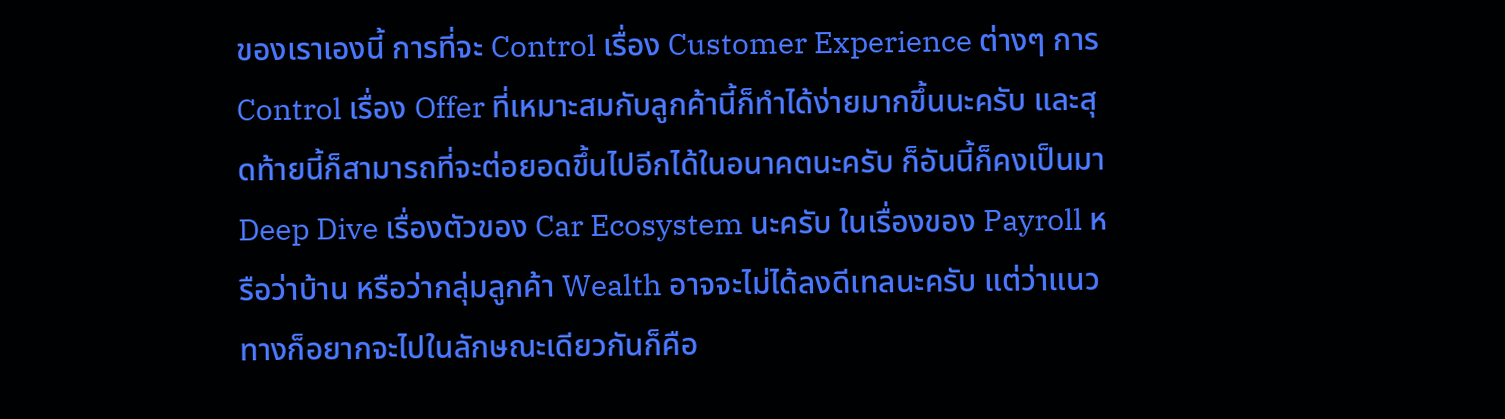ของเราเองนี้ การที่จะ Control เรื่อง Customer Experience ต่างๆ การ Control เรื่อง Offer ที่เหมาะสมกับลูกค้านี้ก็ทำได้ง่ายมากขึ้นนะครับ และสุดท้ายนี้ก็สามารถที่จะต่อยอดขึ้นไปอีกได้ในอนาคตนะครับ ก็อันนี้ก็คงเป็นมา Deep Dive เรื่องตัวของ Car Ecosystem นะครับ ในเรื่องของ Payroll หรือว่าบ้าน หรือว่ากลุ่มลูกค้า Wealth อาจจะไม่ได้ลงดีเทลนะครับ แต่ว่าแนวทางก็อยากจะไปในลักษณะเดียวกันก็คือ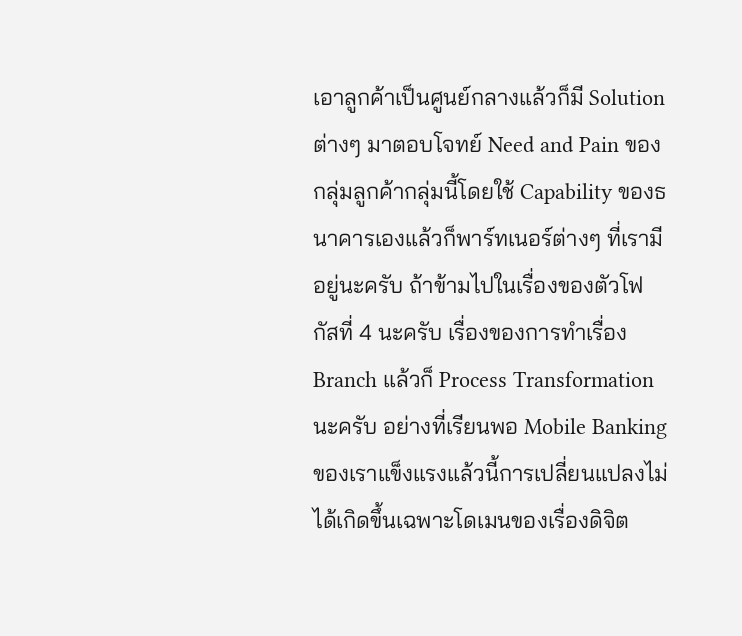เอาลูกค้าเป็นศูนย์กลางแล้วก็มี Solution ต่างๆ มาตอบโจทย์ Need and Pain ของกลุ่มลูกค้ากลุ่มนี้โดยใช้ Capability ของธนาคารเองแล้วก็พาร์ทเนอร์ต่างๆ ที่เรามีอยู่นะครับ ถ้าข้ามไปในเรื่องของตัวโฟกัสที่ 4 นะครับ เรื่องของการทำเรื่อง Branch แล้วก็ Process Transformation นะครับ อย่างที่เรียนพอ Mobile Banking ของเราแข็งแรงแล้วนี้การเปลี่ยนแปลงไม่ได้เกิดขึ้นเฉพาะโดเมนของเรื่องดิจิต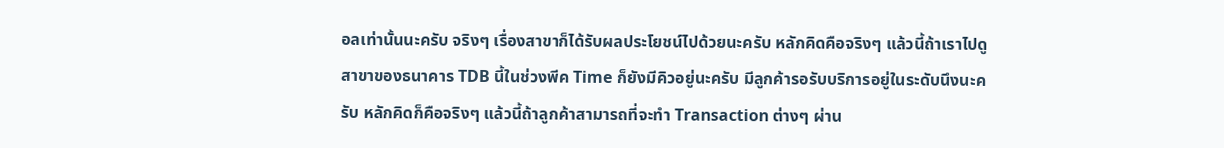อลเท่านั้นนะครับ จริงๆ เรื่องสาขาก็ได้รับผลประโยชน์ไปด้วยนะครับ หลักคิดคือจริงๆ แล้วนี้ถ้าเราไปดูสาขาของธนาคาร TDB นี้ในช่วงพีค Time ก็ยังมีคิวอยู่นะครับ มีลูกค้ารอรับบริการอยู่ในระดับนึงนะครับ หลักคิดก็คือจริงๆ แล้วนี้ถ้าลูกค้าสามารถที่จะทำ Transaction ต่างๆ ผ่าน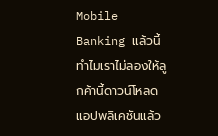Mobile Banking แล้วนี้ทำไมเราไม่ลองให้ลูกค้านี้ดาวน์โหลดแอปพลิเคชันแล้ว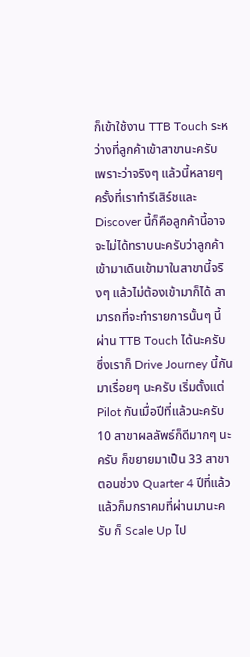ก็เข้าใช้งาน TTB Touch ระหว่างที่ลูกค้าเข้าสาขานะครับ เพราะว่าจริงๆ แล้วนี้หลายๆ ครั้งที่เราทำรีเสิร์ชและ Discover นี้ก็คือลูกค้านี้อาจจะไม่ได้ทราบนะครับว่าลูกค้าเข้ามาเดินเข้ามาในสาขานี้จริงๆ แล้วไม่ต้องเข้ามาก็ได้ สามารถที่จะทำรายการนั้นๆ นี้ผ่าน TTB Touch ได้นะครับ ซึ่งเราก็ Drive Journey นี้กันมาเรื่อยๆ นะครับ เริ่มตั้งแต่ Pilot กันเมื่อปีที่แล้วนะครับ 10 สาขาผลลัพธ์ก็ดีมากๆ นะครับ ก็ขยายมาเป็น 33 สาขาตอนช่วง Quarter 4 ปีที่แล้วแล้วก็มกราคมที่ผ่านมานะครับ ก็ Scale Up ไป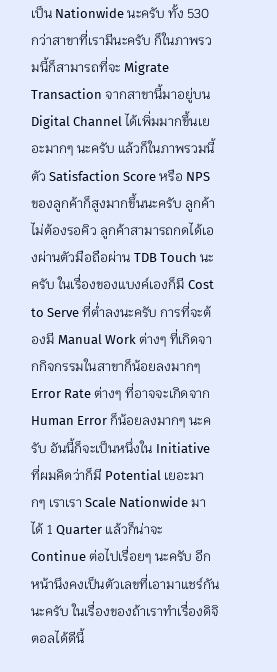เป็น Nationwide นะครับ ทั้ง 530 กว่าสาขาที่เรามีนะครับ ก็ในภาพรวมนี้ก็สามารถที่จะ Migrate Transaction จากสาขานี้มาอยู่บน Digital Channel ได้เพิ่มมากขึ้นเยอะมากๆ นะครับ แล้วก็ในภาพรวมนี้ตัว Satisfaction Score หรือ NPS ของลูกค้าก็สูงมากขึ้นนะครับ ลูกค้าไม่ต้องรอคิว ลูกค้าสามารถกดได้เองผ่านตัวมือถือผ่าน TDB Touch นะครับ ในเรื่องของแบงค์เองก็มี Cost to Serve ที่ต่ำลงนะครับ การที่จะต้องมี Manual Work ต่างๆ ที่เกิดจากกิจกรรมในสาขาก็น้อยลงมากๆ Error Rate ต่างๆ ที่อาจจะเกิดจาก Human Error ก็น้อยลงมากๆ นะครับ อันนี้ก็จะเป็นหนึ่งใน Initiative ที่ผมคิดว่าก็มี Potential เยอะมากๆ เราเรา Scale Nationwide มาได้ 1 Quarter แล้วก็น่าจะ Continue ต่อไปเรื่อยๆ นะครับ อีกหน้านึงคงเป็นตัวเลขที่เอามาแชร์กันนะครับ ในเรื่องของถ้าเราทำเรื่องดิจิตอลได้ดีนี้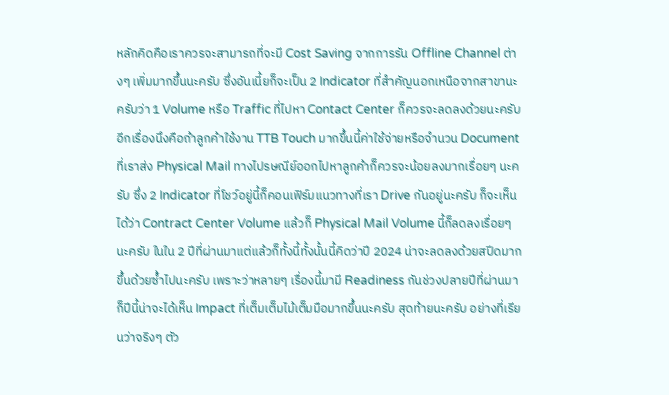หลักคิดคือเราควรจะสามารถที่จะมี Cost Saving จากการรัน Offline Channel ต่างๆ เพิ่มมากขึ้นนะครับ ซึ่งอันเนี้ยก็จะเป็น 2 Indicator ที่สำคัญนอกเหนือจากสาขานะครับว่า 1 Volume หรือ Traffic ที่ไปหา Contact Center ก็ควรจะลดลงด้วยนะครับ อีกเรื่องนึงคือถ้าลูกค้าใช้งาน TTB Touch มากขึ้นนี้ค่าใช้จ่ายหรือจำนวน Document ที่เราส่ง Physical Mail ทางไปรษณีย์ออกไปหาลูกค้าก็ควรจะน้อยลงมากเรื่อยๆ นะครับ ซึ่ง 2 Indicator ที่โชว์อยู่นี้ก็คอนเฟิร์มแนวทางที่เรา Drive กันอยู่นะครับ ก็จะเห็นได้ว่า Contract Center Volume แล้วก็ Physical Mail Volume นี้ก็ลดลงเรื่อยๆ นะครับ ในใน 2 ปีที่ผ่านมาแต่แล้วก็ทั้งนี้ทั้งนั้นนี้คิดว่าปี 2024 น่าจะลดลงด้วยสปีดมากขึ้นด้วยซ้ำไปนะครับ เพราะว่าหลายๆ เรื่องนี้มามี Readiness กันช่วงปลายปีที่ผ่านมาก็ปีนี้น่าจะได้เห็น Impact ที่เต็มเต็มไม้เต็มมือมากขึ้นนะครับ สุดท้ายนะครับ อย่างที่เรียนว่าจริงๆ ตัว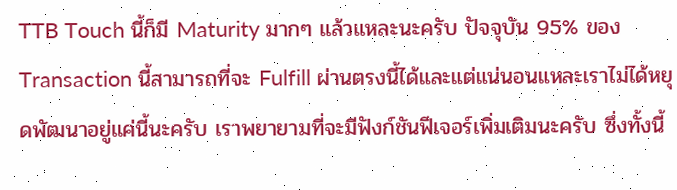TTB Touch นี้ก็มี Maturity มากๆ แล้วแหละนะครับ ปัจจุบัน 95% ของ Transaction นี้สามารถที่จะ Fulfill ผ่านตรงนี้ได้และแต่แน่นอนแหละเราไม่ได้หยุดพัฒนาอยู่แค่นี้นะครับ เราพยายามที่จะมีฟังก์ชันฟีเจอร์เพิ่มเติมนะครับ ซึ่งทั้งนี้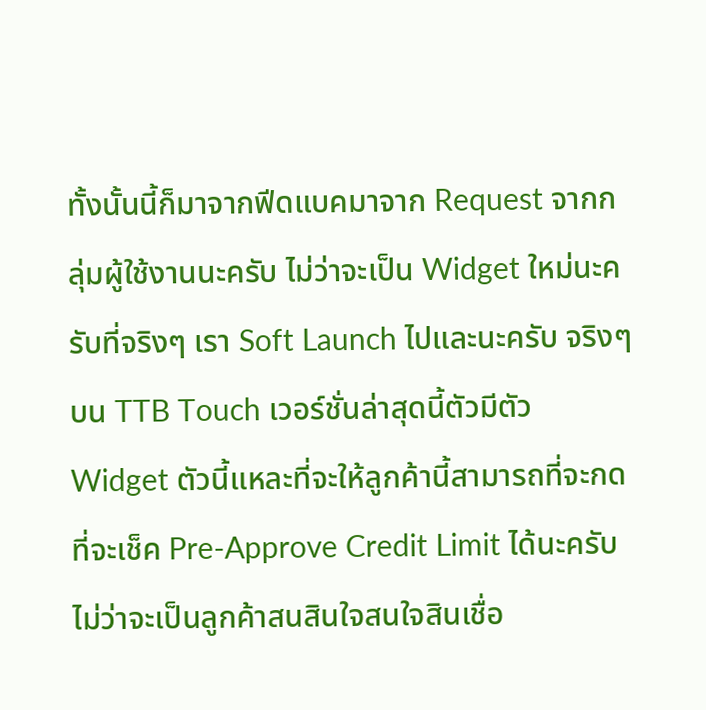ทั้งนั้นนี้ก็มาจากฟีดแบคมาจาก Request จากกลุ่มผู้ใช้งานนะครับ ไม่ว่าจะเป็น Widget ใหม่นะครับที่จริงๆ เรา Soft Launch ไปและนะครับ จริงๆ บน TTB Touch เวอร์ชั่นล่าสุดนี้ตัวมีตัว Widget ตัวนี้แหละที่จะให้ลูกค้านี้สามารถที่จะกดที่จะเช็ค Pre-Approve Credit Limit ได้นะครับ ไม่ว่าจะเป็นลูกค้าสนสินใจสนใจสินเชื่อ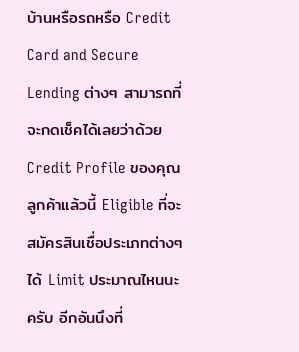บ้านหรือรถหรือ Credit Card and Secure Lending ต่างๆ สามารถที่จะกดเช็คได้เลยว่าด้วย Credit Profile ของคุณลูกค้าแล้วนี้ Eligible ที่จะสมัครสินเชื่อประเภทต่างๆ ได้ Limit ประมาณไหนนะครับ อีกอันนึงที่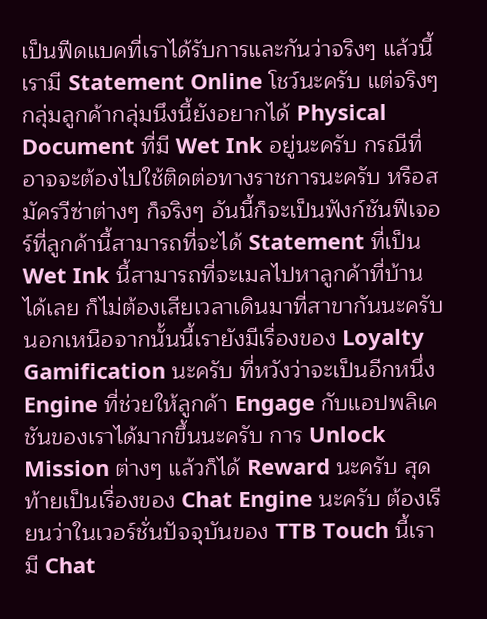เป็นฟีดแบคที่เราได้รับการและกันว่าจริงๆ แล้วนี้เรามี Statement Online โชว์นะครับ แต่จริงๆ กลุ่มลูกค้ากลุ่มนึงนี้ยังอยากได้ Physical Document ที่มี Wet Ink อยู่นะครับ กรณีที่อาจจะต้องไปใช้ติดต่อทางราชการนะครับ หรือสมัครวีซ่าต่างๆ ก็จริงๆ อันนี้ก็จะเป็นฟังก์ชันฟีเจอร์ที่ลูกค้านี้สามารถที่จะได้ Statement ที่เป็น Wet Ink นี้สามารถที่จะเมลไปหาลูกค้าที่บ้านได้เลย ก็ไม่ต้องเสียเวลาเดินมาที่สาขากันนะครับ นอกเหนือจากนั้นนี้เรายังมีเรื่องของ Loyalty Gamification นะครับ ที่หวังว่าจะเป็นอีกหนึ่ง Engine ที่ช่วยให้ลูกค้า Engage กับแอปพลิเคชันของเราได้มากขึ้นนะครับ การ Unlock Mission ต่างๆ แล้วก็ได้ Reward นะครับ สุดท้ายเป็นเรื่องของ Chat Engine นะครับ ต้องเรียนว่าในเวอร์ชั่นปัจจุบันของ TTB Touch นี้เรามี Chat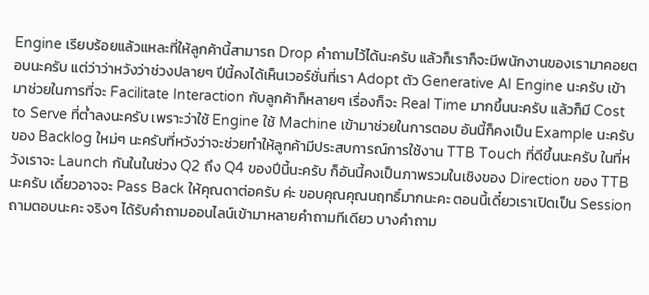Engine เรียบร้อยแล้วแหละที่ให้ลูกค้านี้สามารถ Drop คำถามไว้ได้นะครับ แล้วก็เราก็จะมีพนักงานของเรามาคอยตอบนะครับ แต่ว่าว่าหวังว่าช่วงปลายๆ ปีนี้คงได้เห็นเวอร์ชั่นที่เรา Adopt ตัว Generative AI Engine นะครับ เข้ามาช่วยในการที่จะ Facilitate Interaction กับลูกค้าก็หลายๆ เรื่องก็จะ Real Time มากขึ้นนะครับ แล้วก็มี Cost to Serve ที่ต่ำลงนะครับ เพราะว่าใช้ Engine ใช้ Machine เข้ามาช่วยในการตอบ อันนี้ก็คงเป็น Example นะครับของ Backlog ใหม่ๆ นะครับที่หวังว่าจะช่วยทำให้ลูกค้ามีประสบการณ์การใช้งาน TTB Touch ที่ดีขึ้นนะครับ ในที่หวังเราจะ Launch กันในในช่วง Q2 ถึง Q4 ของปีนี้นะครับ ก็อันนี้คงเป็นภาพรวมในเชิงของ Direction ของ TTB นะครับ เดี๋ยวอาจจะ Pass Back ให้คุณดาต่อครับ ค่ะ ขอบคุณคุณนฤทธิ์มากนะคะ ตอนนี้เดี๋ยวเราเปิดเป็น Session ถามตอบนะคะ จริงๆ ได้รับคำถามออนไลน์เข้ามาหลายคำถามทีเดียว บางคำถาม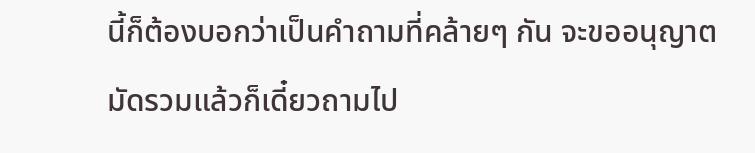นี้ก็ต้องบอกว่าเป็นคำถามที่คล้ายๆ กัน จะขออนุญาตมัดรวมแล้วก็เดี๋ยวถามไป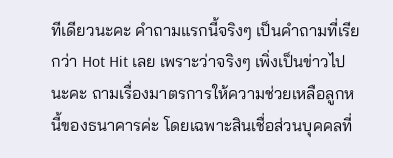ทีเดียวนะคะ คำถามแรกนี้จริงๆ เป็นคำถามที่เรียกว่า Hot Hit เลย เพราะว่าจริงๆ เพิ่งเป็นข่าวไปนะคะ ถามเรื่องมาตรการให้ความช่วยเหลือลูกหนี้ของธนาคารค่ะ โดยเฉพาะสินเชื่อส่วนบุคคลที่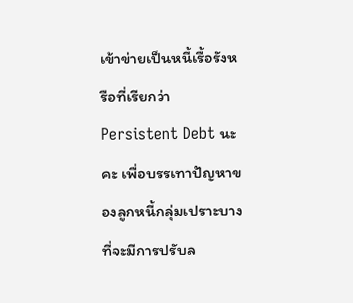เข้าข่ายเป็นหนี้เรื้อรังหรือที่เรียกว่า Persistent Debt นะคะ เพื่อบรรเทาปัญหาของลูกหนี้กลุ่มเปราะบาง ที่จะมีการปรับล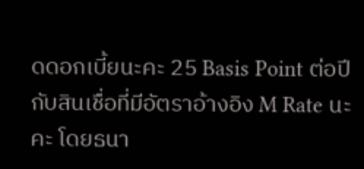ดดอกเบี้ยนะคะ 25 Basis Point ต่อปีกับสินเชื่อที่มีอัตราอ้างอิง M Rate นะคะ โดยธนา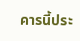คารนี้ประ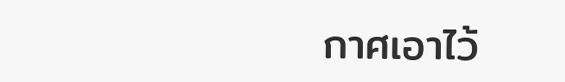กาศเอาไว้